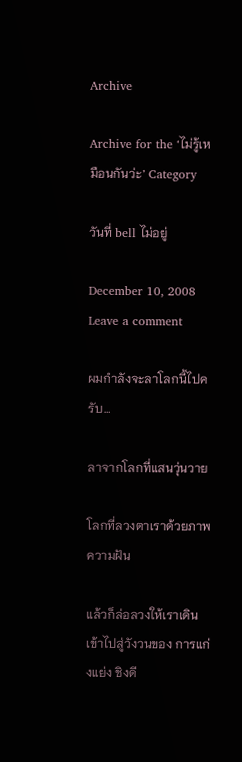Archive

Archive for the ‘ไม่รู้เหมือนกันว่ะ’ Category

วันที่ bell ไม่อยู่

December 10, 2008 Leave a comment

ผมกำลังจะลาโลกนี้ไปครับ…

ลาจากโลกที่แสนวุ่นวาย

โลกที่ลวงตาเราด้วยภาพความฝัน

แล้วก็ล่อลวงให้เราเดินเข้าไปสู่วังวนของ การแก่งแย่ง ชิงดี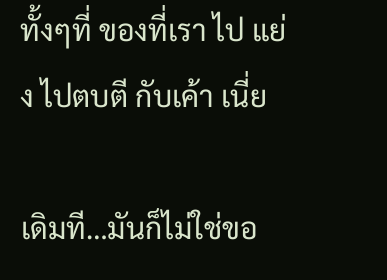ทั้งๆที่ ของที่เรา ไป แย่ง ไปตบตี กับเค้า เนี่ย

เดิมที…มันก็ไม่ใช่ขอ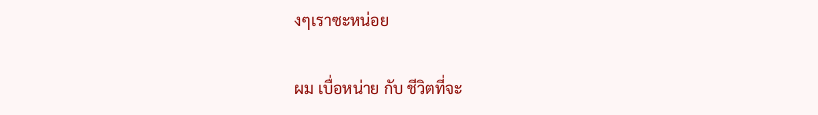งๆเราซะหน่อย

ผม เบื่อหน่าย กับ ชีวิตที่จะ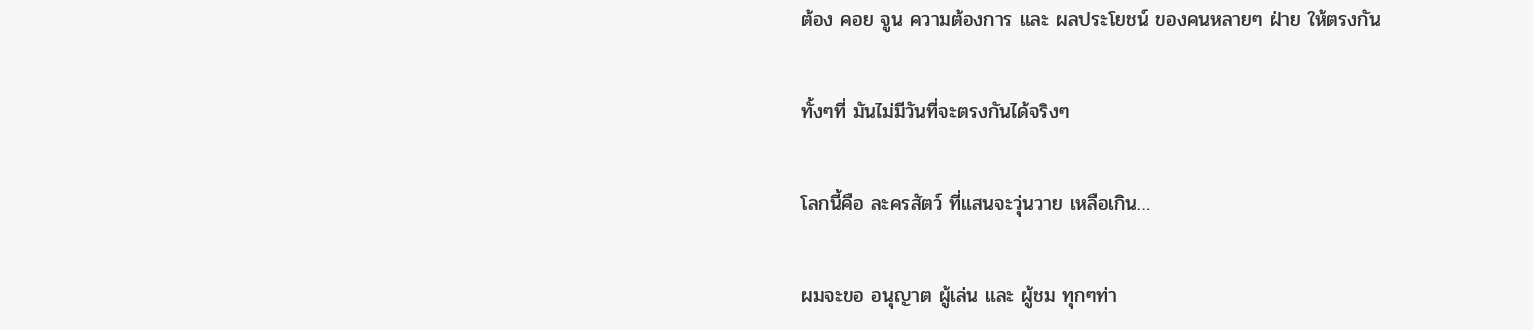ต้อง คอย จูน ความต้องการ และ ผลประโยชน์ ของคนหลายๆ ฝ่าย ให้ตรงกัน

ทั้งๆที่ มันไม่มีวันที่จะตรงกันได้จริงๆ

โลกนี้คือ ละครสัตว์ ที่แสนจะวุ่นวาย เหลือเกิน…

ผมจะขอ อนุญาต ผู้เล่น และ ผู้ชม ทุกๆท่า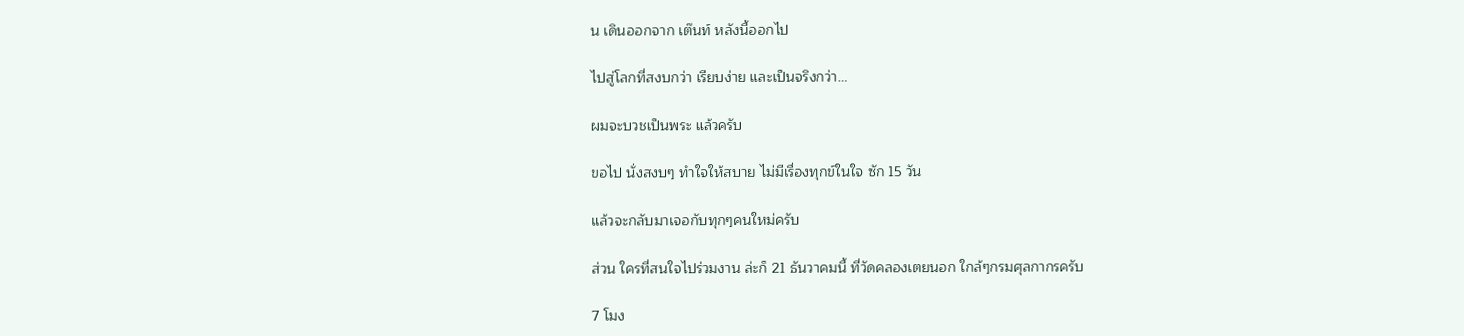น เดินออกจาก เต๊นท์ หลังนี้ออกไป

ไปสู่โลกที่สงบกว่า เรียบง่าย และเป็นจริงกว่า…

ผมจะบวชเป็นพระ แล้วครับ

ขอไป นั่งสงบๆ ทำใจให้สบาย ไม่มีเรื่องทุกข์ในใจ ซัก 15 วัน

แล้วจะกลับมาเจอกับทุกๆคนใหม่ครับ

ส่วน ใครที่สนใจไปร่วมงาน ล่ะก็ 21 ธันวาคมนี้ ที่วัดคลองเตยนอก ใกล้ๆกรมศุลกากรครับ

7 โมง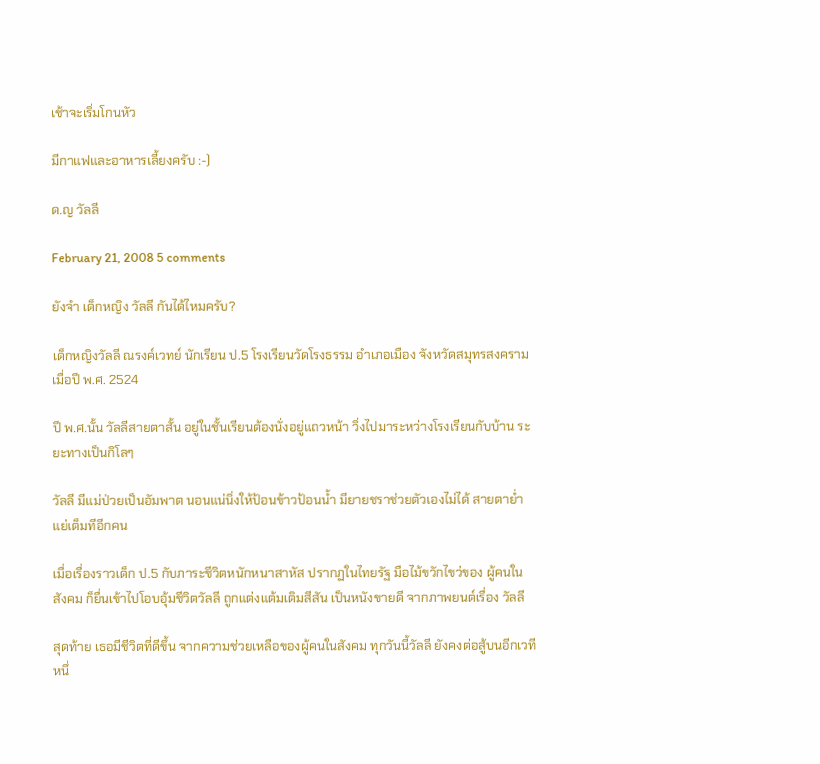เช้าจะเริ่มโกนหัว

มีกาแฟและอาหารเลี้ยงครับ :-)

ด.ญ วัลลี

February 21, 2008 5 comments

ยังจำ เด็กหญิง วัลลี กันได้ไหมครับ?

เด็กหญิงวัลลี ณรงค์เวทย์ นักเรียน ป.5 โรงเรียนวัดโรงธรรม อำเภอเมือง จังหวัดสมุทรสงคราม เมื่อปี พ.ศ. 2524

ปี พ.ศ.นั้น วัลลีสายตาสั้น อยู่ในชั้นเรียนต้องนั่งอยู่แถวหน้า วิ่งไปมาระหว่างโรงเรียนกับบ้าน ระยะทางเป็นกิโลๆ

วัลลี มีแม่ป่วยเป็นอัมพาต นอนแน่นิ่งให้ป้อนข้าวป้อนน้ำ มียายชราช่วยตัวเองไม่ได้ สายตาย่ำแย่เต็มทีอีกคน

เมื่อเรื่องราวเด็ก ป.5 กับภาระชีวิตหนักหนาสาหัส ปรากฏในไทยรัฐ มือไม้ขวักไขว่ของ ผู้คนในสังคม ก็ยื่นเข้าไปโอบอุ้มชีวิตวัลลี ถูกแต่งแต้มเติมสีสัน เป็นหนังขายดี จากภาพยนต์เรื่อง วัลลี

สุดท้าย เธอมีชีวิตที่ดีขึ้น จากความช่วยเหลือของผู้คนในสังคม ทุกวันนี้วัลลี ยังคงต่อสู้บนอีกเวทีหนึ่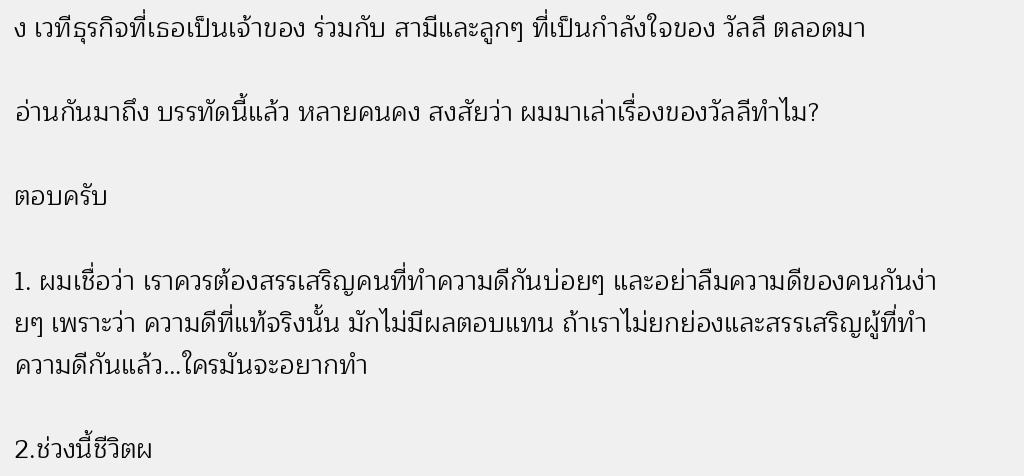ง เวทีธุรกิจที่เธอเป็นเจ้าของ ร่วมกับ สามีและลูกๆ ที่เป็นกำลังใจของ วัลลี ตลอดมา

อ่านกันมาถึง บรรทัดนี้แล้ว หลายคนคง สงสัยว่า ผมมาเล่าเรื่องของวัลลีทำไม?

ตอบครับ

1. ผมเชื่อว่า เราควรต้องสรรเสริญคนที่ทำความดีกันบ่อยๆ และอย่าลืมความดีของคนกันง่ายๆ เพราะว่า ความดีที่แท้จริงนั้น มักไม่มีผลตอบแทน ถ้าเราไม่ยกย่องและสรรเสริญผู้ที่ทำความดีกันแล้ว…ใครมันจะอยากทำ

2.ช่วงนี้ชีวิตผ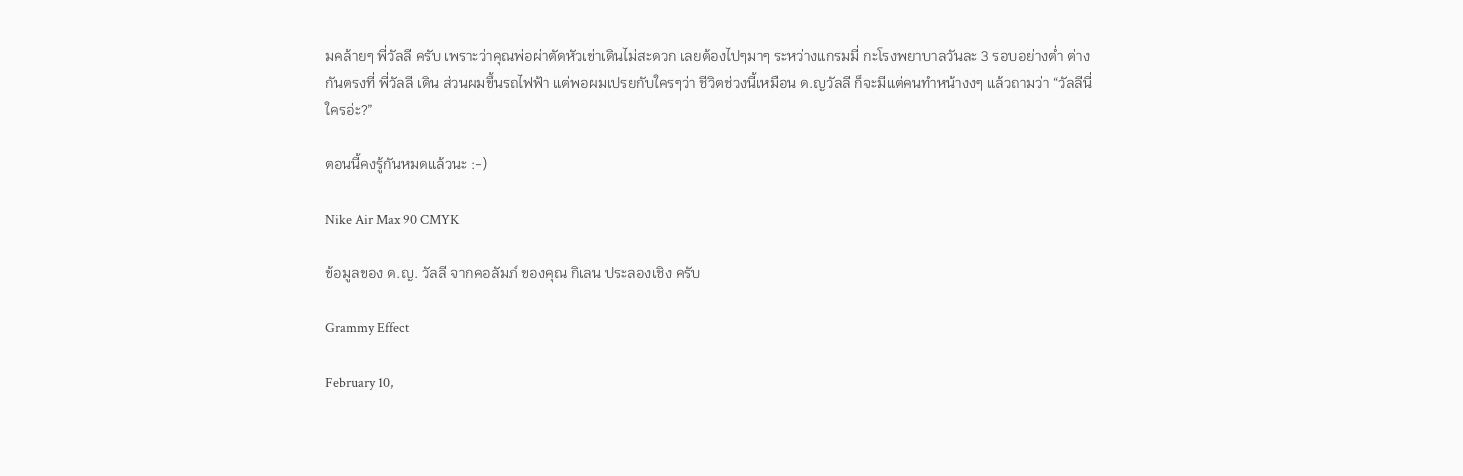มคล้ายๆ พี่วัลลี ครับ เพราะว่าคุณพ่อผ่าตัดหัวเข่าเดินไม่สะดวก เลยต้องไปๆมาๆ ระหว่างแกรมมี่ กะโรงพยาบาลวันละ 3 รอบอย่างต่ำ ต่างกันตรงที่ พี่วัลลี เดิน ส่วนผมขึ้นรถไฟฟ้า แต่พอผมเปรยกับใครๆว่า ชีวิตช่วงนี้เหมือน ด.ญวัลลี ก็จะมีแต่คนทำหน้างงๆ แล้วถามว่า “วัลลีนี่ใครอ่ะ?”

ตอนนี้คงรู้กันหมดแล้วนะ :-)

Nike Air Max 90 CMYK

ข้อมูลของ ด.ญ. วัลลี จากคอลัมภ์ ของคุณ กิเลน ประลองเชิง ครับ

Grammy Effect

February 10,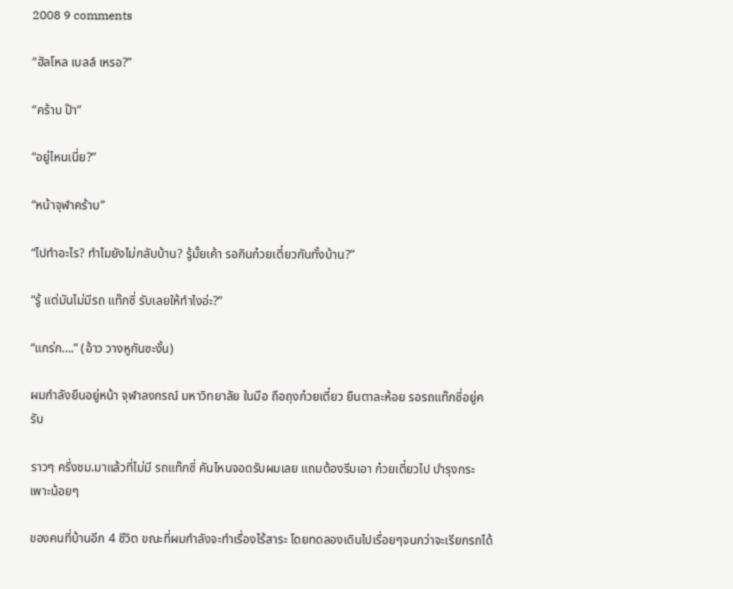2008 9 comments

“ฮัลโหล เบลล์ เหรอ?”

“คร้าบ ป๊า”

“อยู่ไหนเนี่ย?”

“หน้าจุฬาคร้าบ”

“ไปทำอะไร? ทำไมยังไม่กลับบ้าน? รู้มั้ยเค้า รอกินก๋วยเตี๋ยวกันทั้งบ้าน?”

“รู้ แต่มันไม่มีรถ แท๊กซี่ รับเลยให้ทำไงอ่ะ?”

“แกร่ก….” (อ้าว วางหูกันซะงั้น)

ผมกำลังยืนอยู่หน้า จุฬาลงกรณ์ มหาวิทยาลัย ในมือ ถือถุงก๋วยเตี๋ยว ยืนตาละห้อย รอรถแท๊กซี่อยู่ครับ

ราวๆ ครึ่งชม.มาแล้วที่ไม่มี รถแท๊กซี่ คันไหนจอดรับผมเลย แถมต้องรีบเอา ก๋วยเตี๋ยวไป บำรุงกระเพาะน้อยๆ

ของคนที่บ้านอีก 4 ชีวิต ขณะที่ผมกำลังจะทำเรื่องไร้สาระ โดยทดลองเดินไปเรื่อยๆจนกว่าจะเรียกรถได้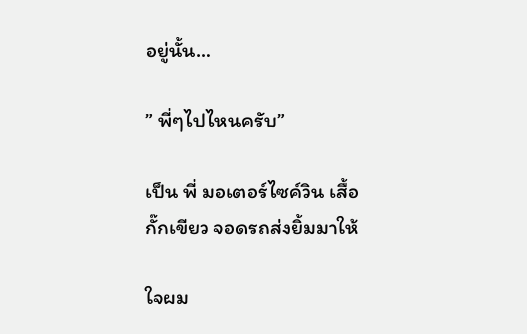อยู่นั้น…

” พี่ๆไปไหนครับ”

เป็น พี่ มอเตอร์ไซค์วิน เสื้อกั๊กเขียว จอดรถส่งยิ้มมาให้

ใจผม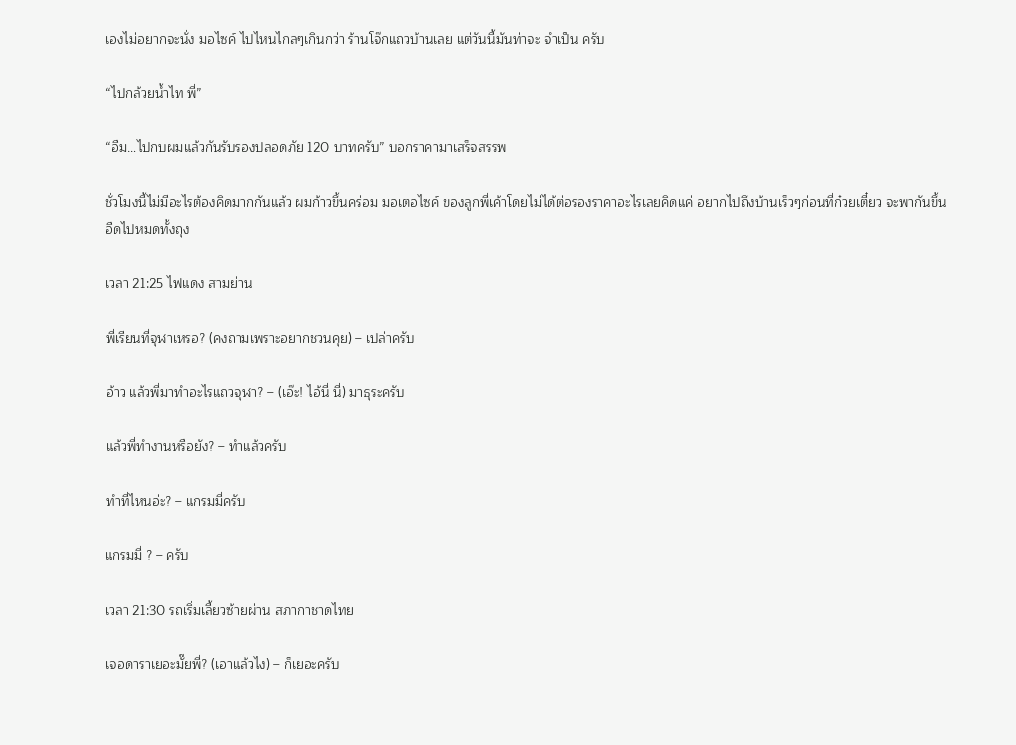เองไม่อยากจะนั่ง มอไซค์ ไปไหนไกลๆเกินกว่า ร้านโจ๊กแถวบ้านเลย แต่วันนี้มันท่าจะ จำเป็น ครับ

“ไปกล้วยน้ำไท พี่”

“อืม…ไปกบผมแล้วกันรับรองปลอดภัย 120 บาทครับ” บอกราคามาเสร็จสรรพ

ชั่วโมงนี้ไม่มีอะไรต้องคิดมากกันแล้ว ผมก้าวขึ้นคร่อม มอเตอไซค์ ของลูกพี่เค้าโดยไม่ได้ต่อรองราคาอะไรเลยคิดแค่ อยากไปถึงบ้านเร็วๆก่อนที่ก๋วยเตี๋ยว จะพากันขึ้นอืดไปหมดทั้งถุง

เวลา 21:25 ไฟแดง สามย่าน

พี่เรียนที่จุฬาเหรอ? (คงถามเพราะอยากชวนคุย) – เปล่าครับ

อ้าว แล้วพี่มาทำอะไรแถวจุฬา? – (เอ๊ะ! ไอ้นี่ นี่) มาธุระครับ

แล้วพี่ทำงานหรือยัง? – ทำแล้วครับ

ทำที่ไหนอ่ะ? – แกรมมี่ครับ

แกรมมี่ ? – ครับ

เวลา 21:30 รถเริ่มเลี้ยวซ้ายผ่าน สภากาชาดไทย

เจอดาราเยอะมั๊ยพี่? (เอาแล้วไง) – ก็เยอะครับ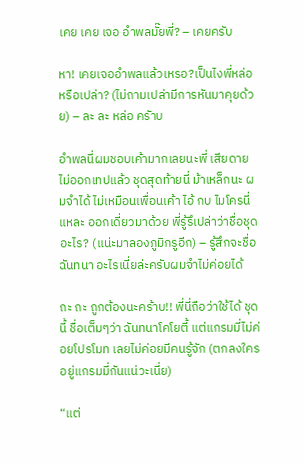เคย เคย เจอ อำพลมั๊ยพี่? – เคยครับ

หา! เคยเจออำพลแล้วเหรอ?เป็นไงพี่หล่อหรือเปล่า? (ไม่ถามเปล่ามีการหันมาคุยด้วย) – ละ ละ หล่อ ครัาบ

อำพลนี่ผมชอบเค้ามากเลยนะพี่ เสียดายไม่ออกเทปแล้ว ชุดสุดท้ายนี่ ม้าเหล็กนะ ผมจำได้ ไม่เหมือนเพื่อนเค้า ไอ้ กบ ไมโครนี่แหละ ออกเดี่ยวมาด้วย พี่รู้รึเปล่าว่าชื่อชุดอะไร? (แน่ะมาลองภูมิกรูอีก) – รู้สึกจะชื่อ ฉันทนา อะไรเนี่ยล่ะครับผมจำไม่ค่อยได้

ถะ ถะ ถูกต้องนะคร้าบ!! พี่นี่ถือว่าใช้ได้ ชุดนี้ ชื่อเต็มๆว่า ฉันทนาโคโยตี้ แต่แกรมมี่ไม่ค่อยโปรโมท เลยไม่ค่อยมีคนรู้จัก (ตกลงใครอยู่แกรมมี่กันแน่วะเนี่ย)

“แต่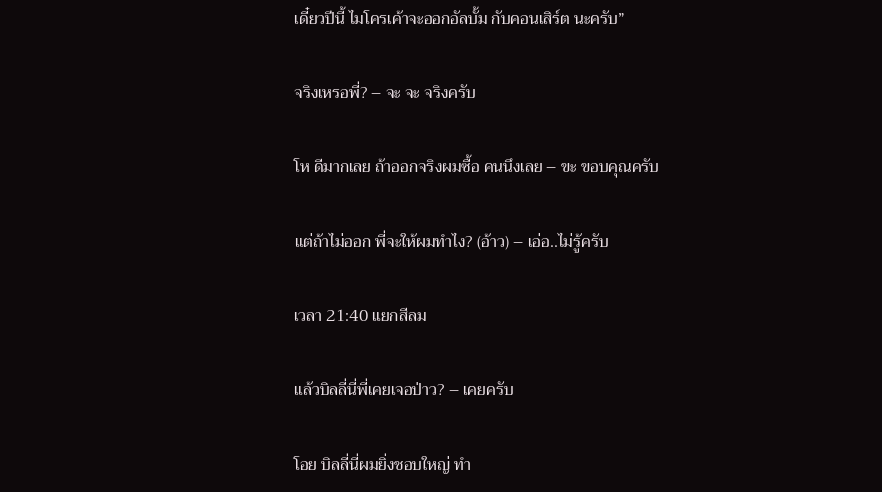เดี๋ยวปีนี้ ไมโครเค้าจะออกอัลบั้ม กับคอนเสิร์ต นะครับ”

จริงเหรอพี่? – จะ จะ จริงครับ

โห ดีมากเลย ถ้าออกจริงผมซื้อ คนนึงเลย – ขะ ขอบคุณครับ

แต่ถ้าไม่ออก พี่จะให้ผมทำไง? (อ้าว) – เอ่อ..ไม่รู้ครับ

เวลา 21:40 แยกสีลม

แล้วบิลลี่นี่พี่เคยเจอป่าว? – เคยครับ

โอย บิลลี่นี่ผมยิ่งชอบใหญ่ ทำ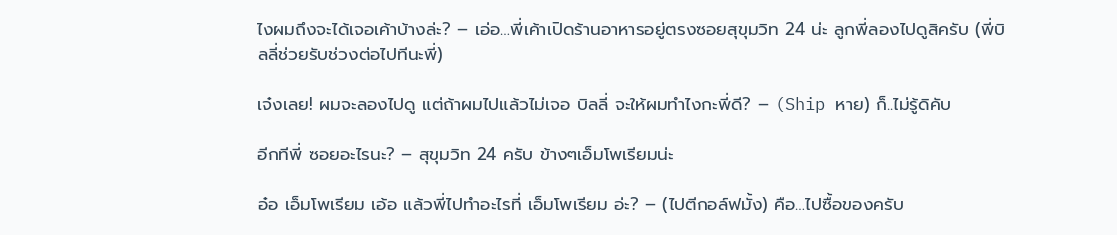ไงผมถึงจะได้เจอเค้าบ้างล่ะ? – เอ่อ…พี่เค้าเปิดร้านอาหารอยู่ตรงซอยสุขุมวิท 24 น่ะ ลูกพี่ลองไปดูสิครับ (พี่บิลลี่ช่วยรับช่วงต่อไปทีนะพี่)

เจ๋งเลย! ผมจะลองไปดู แต่ถ้าผมไปแล้วไม่เจอ บิลลี่ จะให้ผมทำไงกะพี่ดี? – (Ship หาย) ก็..ไม่รู้ดิคับ

อีกทีพี่ ซอยอะไรนะ? – สุขุมวิท 24 ครับ ข้างๆเอ็มโพเรียมน่ะ

อ๋อ เอ็มโพเรียม เอ้อ แล้วพี่ไปทำอะไรที่ เอ็มโพเรียม อ่ะ? – (ไปตีกอล์ฟมั้ง) คือ…ไปซื้อของครับ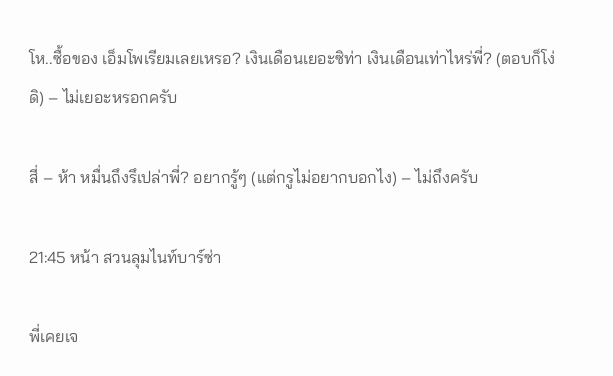โห..ซื้อของ เอ็มโพเรียมเลยเหรอ? เงินเดือนเยอะซิท่า เงินเดือนเท่าไหร่พี่? (ตอบก็โง่ดิ) – ไม่เยอะหรอกครับ

สี่ – ห้า หมื่นถึงรึเปล่าพี่? อยากรู้ๆ (แต่กรูไม่อยากบอกไง) – ไม่ถึงครับ

21:45 หน้า สวนลุมไนท์บาร์ซ่า

พี่เคยเจ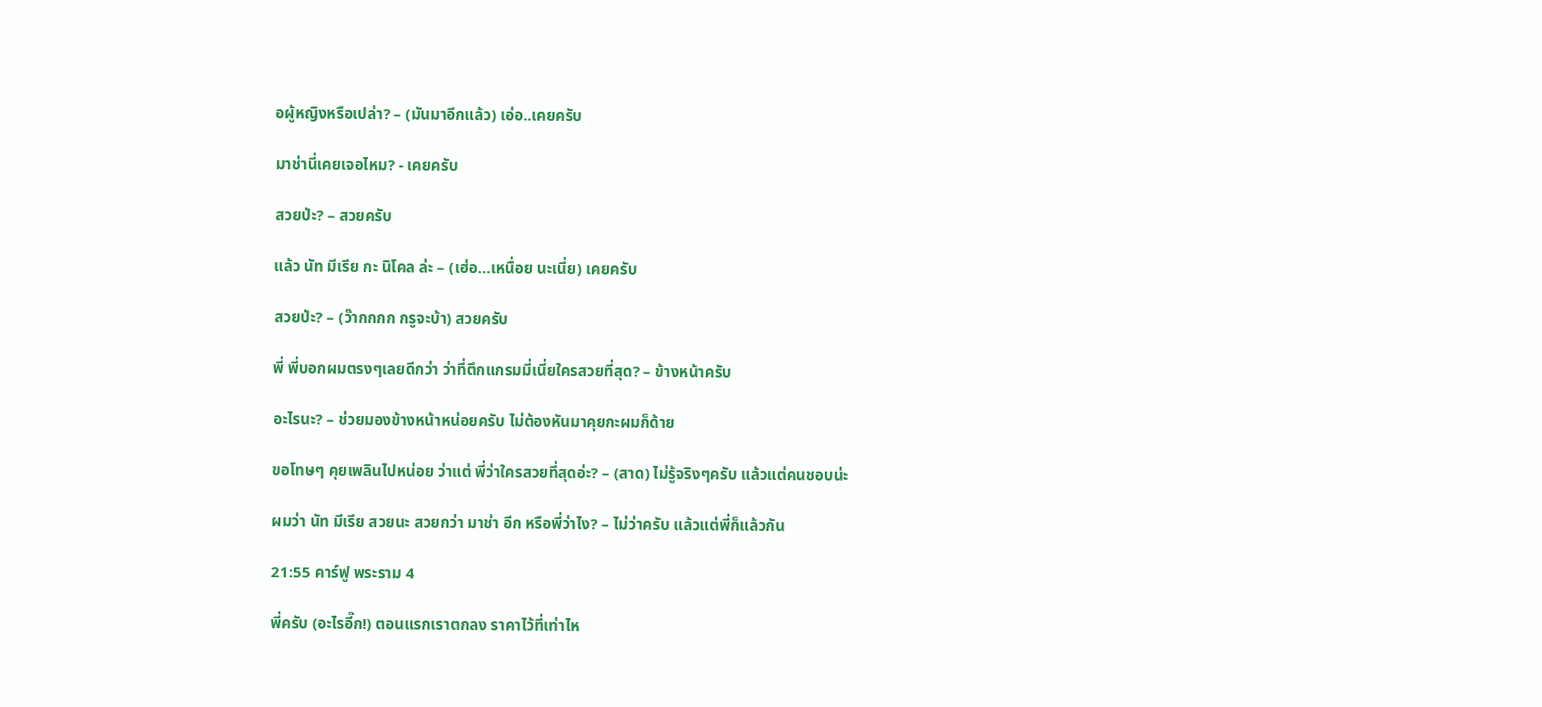อผู้หญิงหรือเปล่า? – (มันมาอีกแล้ว) เอ่อ..เคยครับ

มาช่านี่เคยเจอไหม? - เคยครับ

สวยป่ะ? – สวยครับ

แล้ว นัท มีเรีย กะ นิโคล ล่ะ – (เฮ่อ…เหนื่อย นะเนี่ย) เคยครับ

สวยป่ะ? – (ว๊ากกกก กรูจะบ้า) สวยครับ

พี่ พี่บอกผมตรงๆเลยดีกว่า ว่าที่ตึกแกรมมี่เนี่ยใครสวยที่สุด? – ข้างหน้าครับ

อะไรนะ? – ช่วยมองข้างหน้าหน่อยครับ ไม่ต้องหันมาคุยกะผมก็ด้าย

ขอโทษๆ คุยเพลินไปหน่อย ว่าแต่ พี่ว่าใครสวยที่สุดอ่ะ? – (สาด) ไม่รู้จริงๆครับ แล้วแต่คนชอบน่ะ

ผมว่า นัท มีเรีย สวยนะ สวยกว่า มาช่า อีก หรือพี่ว่าไง? – ไม่ว่าครับ แล้วแต่พี่ก็แล้วกัน

21:55 คาร์ฟู พระราม 4

พี่ครับ (อะไรอี๊ก!) ตอนแรกเราตกลง ราคาไว้ที่เท่าไห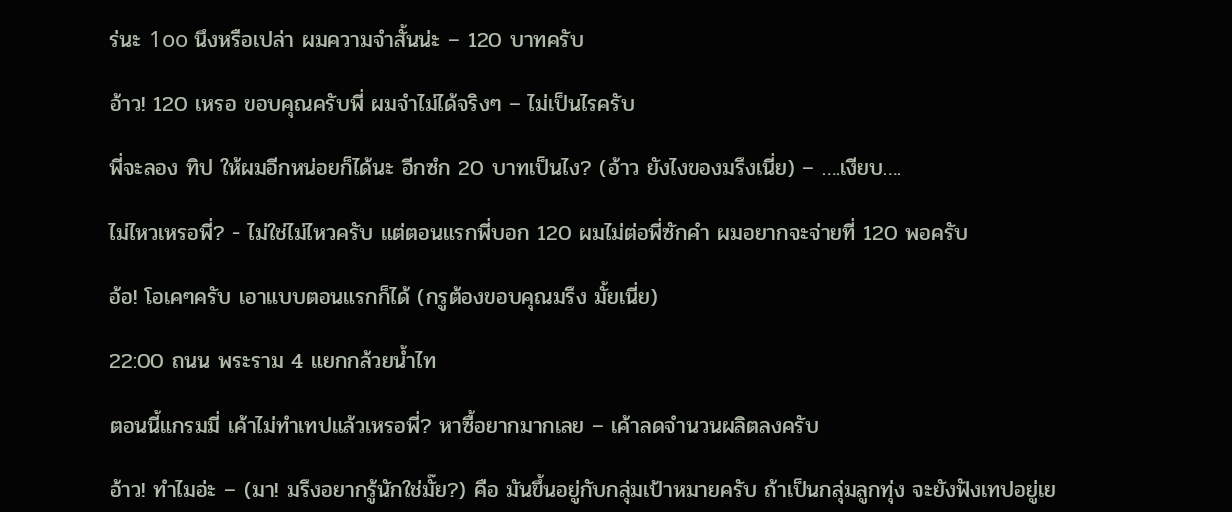ร่นะ 1oo นึงหรือเปล่า ผมความจำสั้นน่ะ – 120 บาทครับ

อ้าว! 120 เหรอ ขอบคุณครับพี่ ผมจำไม่ได้จริงๆ – ไม่เป็นไรครับ

พี่จะลอง ทิป ให้ผมอีกหน่อยก็ได้นะ อีกซํก 20 บาทเป็นไง? (อ้าว ยังไงของมรึงเนี่ย) – ….เงียบ….

ไม่ไหวเหรอพี่? - ไม่ใช่ไม่ไหวครับ แต่ตอนแรกพี่บอก 120 ผมไม่ต่อพี่ซักคำ ผมอยากจะจ่ายที่ 120 พอครับ

อ้อ! โอเคๆครับ เอาแบบตอนแรกก็ได้ (กรูต้องขอบคุณมรึง มั้ยเนี่ย)

22:00 ถนน พระราม 4 แยกกล้วยน้ำไท

ตอนนี้แกรมมี่ เค้าไม่ทำเทปแล้วเหรอพี่? หาซื้อยากมากเลย – เค้าลดจำนวนผลิตลงครับ

อ้าว! ทำไมอ่ะ – (มา! มรึงอยากรู้นักใช่มั๊ย?) คือ มันขึ้นอยู่กับกลุ่มเป้าหมายครับ ถ้าเป็นกลุ่มลูกทุ่ง จะยังฟังเทปอยู่เย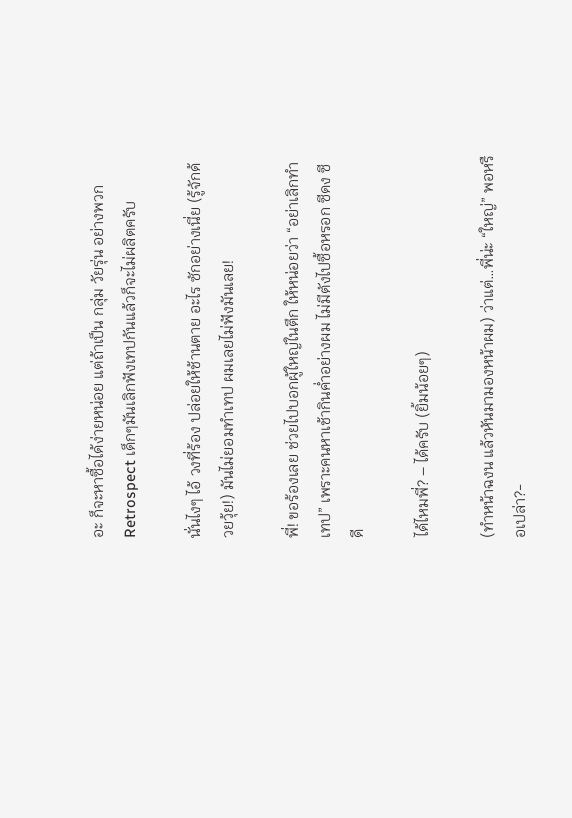อะ ก็จะหาซื้อได้ง่ายหน่อย แต่ถ้าเป็น กลุ่ม วัยรุ่น อย่างพวก Retrospect เด็กๆมันเลิกฟังเทปกันแล้วก็จะไม่ผลิตครับ

นั่นไงๆ ไอ้ วงที่ร้อง ปล่อยให้ช้านตาย อะไร ซักอย่างเนี่ย (รู้จักด้วยวุ้ย!) มันไม่ยอมทำเทป ผมเลยไม่ฟังมันเลย!

พี่! ขอร้องเลย ช่วยไปบอกผู้ใหญ่ในตึก ให้หน่อยว่า “อย่าเลิกทำเทป” เพราะคนหาเช้ากินค่ำอย่างผม ไม่มีตังไปซื้อหรอก ซีดง ซีดี

ได้ไหมพี่? – ได้ครับ (ยิ้มน้อยๆ)

(ทำหน้าฉงน แล้วหันมามองหน้าผม) ว่าแต่…พี่น่ะ “ใหญ่” พอหรือเปล่า?-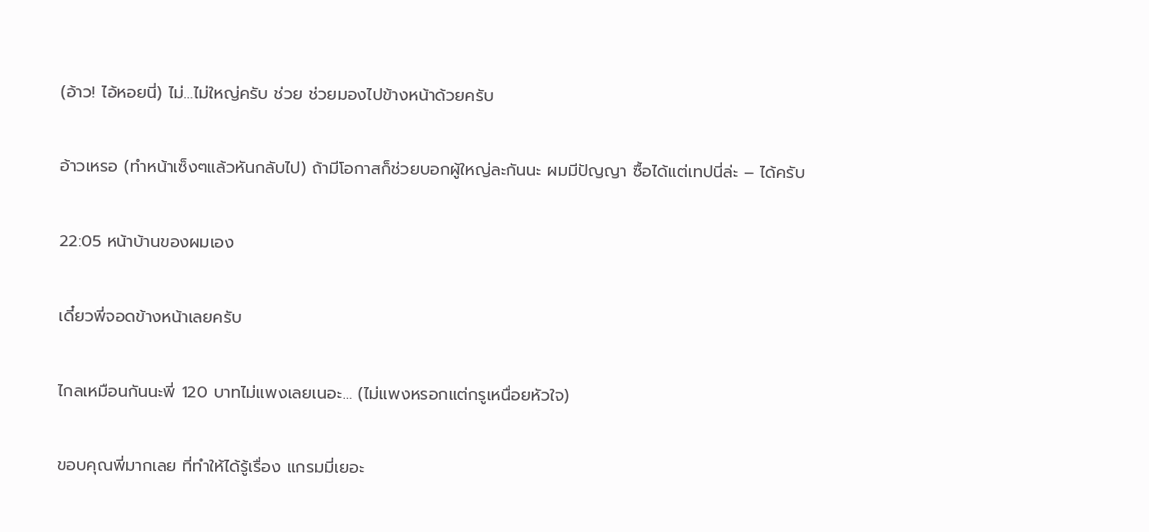(อ้าว! ไอ้หอยนี่) ไม่…ไม่ใหญ่ครับ ช่วย ช่วยมองไปข้างหน้าด้วยครับ

อ้าวเหรอ (ทำหน้าเซ็งๆแล้วหันกลับไป) ถ้ามีโอกาสก็ช่วยบอกผู้ใหญ่ละกันนะ ผมมีปัญญา ซื้อได้แต่เทปนี่ล่ะ – ได้ครับ

22:05 หน้าบ้านของผมเอง

เดี๋ยวพี่จอดข้างหน้าเลยครับ

ไกลเหมือนกันนะพี่ 120 บาทไม่แพงเลยเนอะ… (ไม่แพงหรอกแต่กรูเหนื่อยหัวใจ)

ขอบคุณพี่มากเลย ที่ทำให้ได้รู้เรื่อง แกรมมี่เยอะ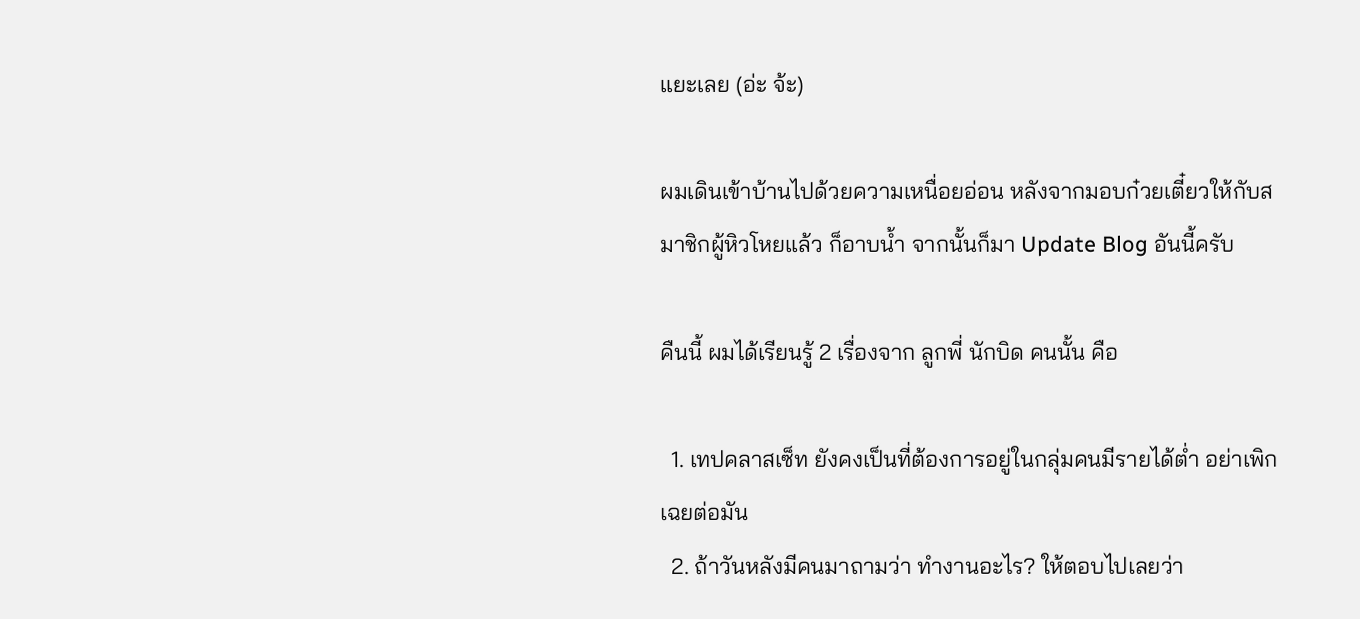แยะเลย (อ่ะ จ้ะ)

ผมเดินเข้าบ้านไปด้วยความเหนื่อยอ่อน หลังจากมอบก๋วยเตี๋ยวให้กับสมาชิกผู้หิวโหยแล้ว ก็อาบน้ำ จากนั้นก็มา Update Blog อันนี้ครับ

คืนนี้ ผมได้เรียนรู้ 2 เรื่องจาก ลูกพี่ นักบิด คนนั้น คือ

  1. เทปคลาสเซ็ท ยังคงเป็นที่ต้องการอยู่ในกลุ่มคนมีรายได้ต่ำ อย่าเพิกเฉยต่อมัน
  2. ถ้าวันหลังมีคนมาถามว่า ทำงานอะไร? ให้ตอบไปเลยว่า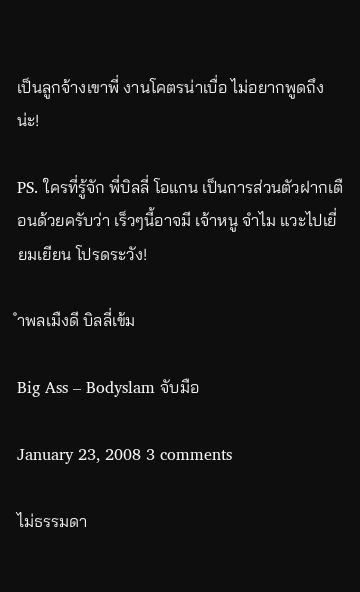เป็นลูกจ้างเขาพี่ งานโคตรน่าเบื่อ ไม่อยากพูดถึงน่ะ!

PS. ใครที่รู้จัก พี่บิลลี่ โอแกน เป็นการส่วนตัวฝากเตือนด้วยครับว่า เร็วๆนี้อาจมี เจ้าหนู จำไม แวะไปเยี่ยมเยียน โปรดระวัง!

ำพลเมืงดี บิลลี่เข้ม

Big Ass – Bodyslam จับมือ

January 23, 2008 3 comments

ไม่ธรรมดา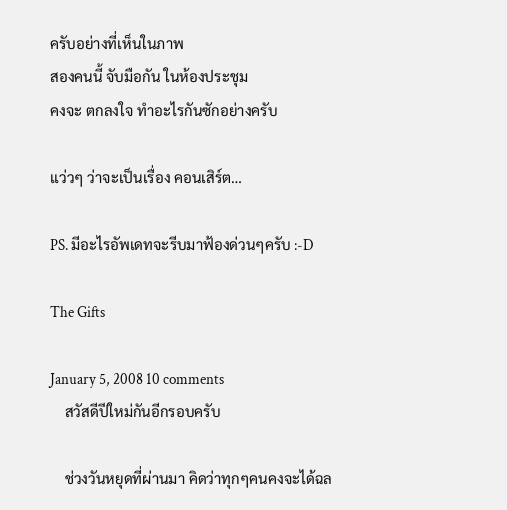ครับอย่างที่เห็นในภาพ
สองคนนี้ จับมือกัน ในห้องประชุม
คงจะ ตกลงใจ ทำอะไรกันซักอย่างครับ

แว่วๆ ว่าจะเป็นเรื่อง คอนเสิร์ต…

PS. มีอะไรอัพเดทจะรีบมาฟ้องด่วนๆครับ :-D

The Gifts

January 5, 2008 10 comments
    สวัสดีปีใหม่กันอีกรอบครับ

    ช่วงวันหยุดที่ผ่านมา คิดว่าทุกๆคนคงจะได้ฉล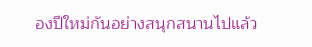องปีใหม่กันอย่างสนุกสนานไปแล้ว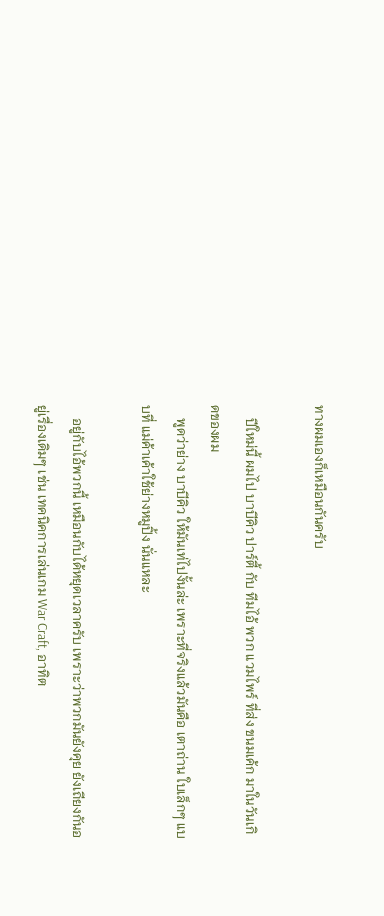ทางผมเองก็เหมือนกันครับ

    ปีใหม่นี้ ผมไป บาบีคิว ปาร์ตี้ กับ ทีมไอ้ พวก แวมไพร์ ที่ส่ง ขนมเค้ก มาในวันเกิดของผม
    พูดว่าย่าง บาบีคิว ให้มันเท่ไปงั้นล่ะ เพราะที่จริงแล้วมันคือ เตาถ่าน ใบเล็กๆ แบบที่ แม่ค้าเค้าใช้ย่างหมูปิ้ง นั่นแหละ

    อยู่กับไอ้พวกนี้ เหมือนกับได้หยุดเวลาครับ เพราะว่าพวกมันยังคุย ยังเถียงกันอยู่เรื่องเดิมๆ เช่น เทคนิคการเล่นเกม War Craft, อาทิต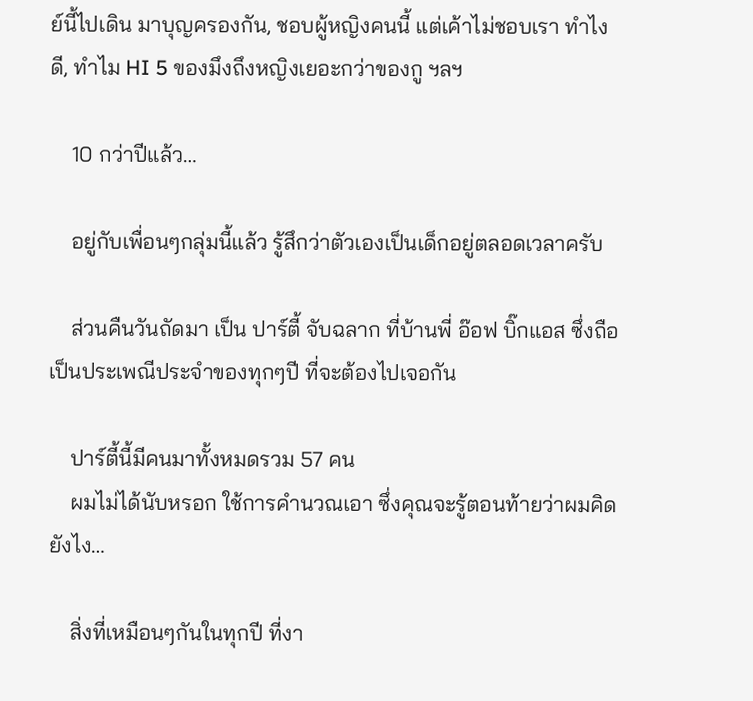ย์นี้ไปเดิน มาบุญครองกัน, ชอบผู้หญิงคนนี้ แต่เค้าไม่ชอบเรา ทำไงดี, ทำไม HI 5 ของมึงถึงหญิงเยอะกว่าของกู ฯลฯ

    10 กว่าปีแล้ว…

    อยู่กับเพื่อนๆกลุ่มนี้แล้ว รู้สึกว่าตัวเองเป็นเด็กอยู่ตลอดเวลาครับ

    ส่วนคืนวันถัดมา เป็น ปาร์ตี้ จับฉลาก ที่บ้านพี่ อ๊อฟ บิ๊กแอส ซึ่งถือเป็นประเพณีประจำของทุกๆปี ที่จะต้องไปเจอกัน

    ปาร์ตี้นี้มีคนมาทั้งหมดรวม 57 คน
    ผมไม่ได้นับหรอก ใช้การคำนวณเอา ซึ่งคุณจะรู้ตอนท้ายว่าผมคิดยังไง…

    สิ่งที่เหมือนๆกันในทุกปี ที่งา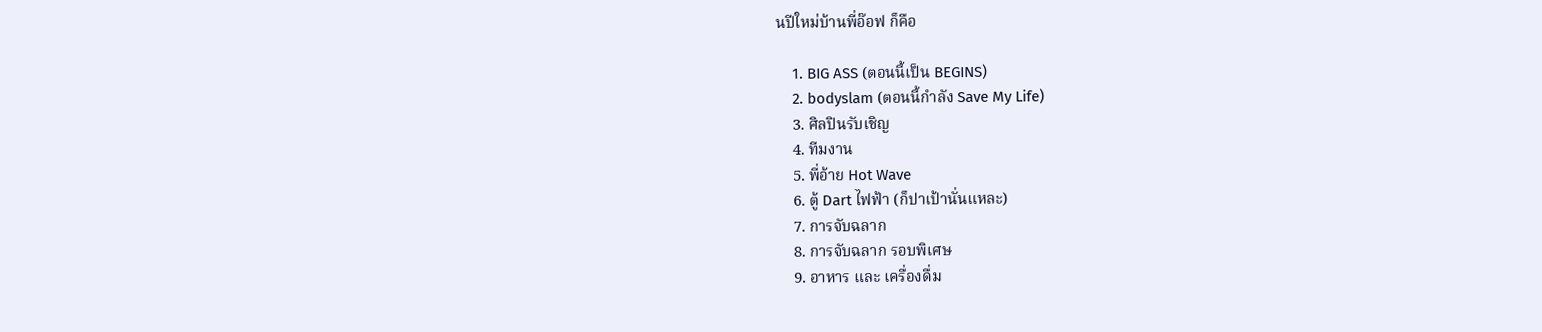นปีใหม่บ้านพี่อ๊อฟ ก็คือ

    1. BIG ASS (ตอนนี้เป็น BEGINS)
    2. bodyslam (ตอนนี้กำลัง Save My Life)
    3. ศิลปินรับเชิญ
    4. ทีมงาน
    5. พี่อ้าย Hot Wave
    6. ตู้ Dart ไฟฟ้า (ก็ปาเป้านั่นแหละ)
    7. การจับฉลาก
    8. การจับฉลาก รอบพิเศษ
    9. อาหาร และ เครื่องดื่ม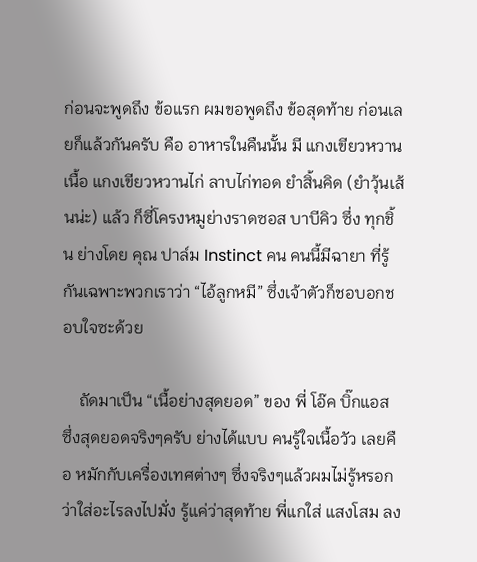ก่อนจะพูดถึง ข้อแรก ผมขอพูดถึง ข้อสุดท้าย ก่อนเลยก็แล้วกันครับ คือ อาหารในคืนนั้น มี แกงเขียวหวานเนื้อ แกงเขียวหวานไก่ ลาบไก่ทอด ยำสิ้นคิด (ยำวุ้นเส้นน่ะ) แล้ว ก็ซี่โครงหมูย่างราดซอส บาบีคิว ซึ่ง ทุกชิ้น ย่างโดย คุณ ปาล์ม Instinct คน คนนี้มีฉายา ที่รู้กันเฉพาะพวกเราว่า “ไอ้ลูกหมี” ซึ่งเจ้าตัวก็ชอบอกชอบใจซะด้วย

    ถัดมาเป็น “เนื้อย่างสุดยอด” ของ พี่ โอ๊ค บิ๊กแอส ซึ่งสุดยอดจริงๆครับ ย่างได้แบบ คนรู้ใจเนื้อวัว เลยคือ หมักกับเครื่องเทศต่างๆ ซึ่งจริงๆแล้วผมไม่รู้หรอกว่าใส่อะไรลงไปมั่ง รู้แค่ว่าสุดท้าย พี่แกใส่ แสงโสม ลง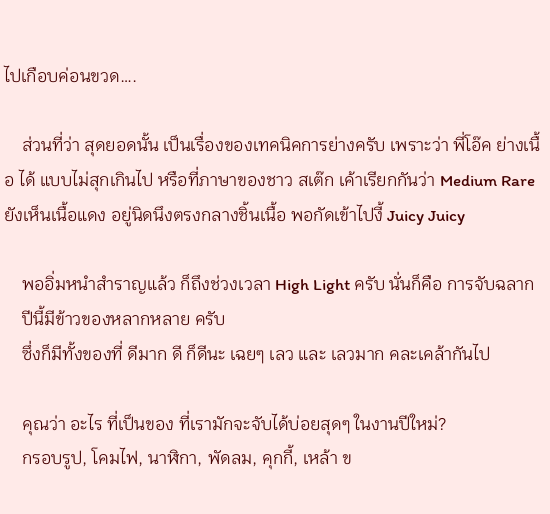ไปเกือบค่อนขวด….

    ส่วนที่ว่า สุดยอดนั้น เป็นเรื่องของเทคนิคการย่างครับ เพราะว่า พี่โอ๊ค ย่างเนื้อ ได้ แบบไม่สุกเกินไป หรือที่ภาษาของชาว สเต๊ก เค้าเรียกกันว่า Medium Rare ยังเห็นเนื้อแดง อยู่นิดนึงตรงกลางชิ้นเนื้อ พอกัดเข้าไปงี้ Juicy Juicy

    พออิ่มหนำสำราญแล้ว ก็ถึงช่วงเวลา High Light ครับ นั่นก็คือ การจับฉลาก
    ปีนี้มีข้าวของหลากหลาย ครับ
    ซึ่งก็มีทั้งของที่ ดีมาก ดี ก็ดีนะ เฉยๆ เลว และ เลวมาก คละเคล้ากันไป

    คุณว่า อะไร ที่เป็นของ ที่เรามักจะจับได้บ่อยสุดๆ ในงานปีใหม่?
    กรอบรูป, โคมไฟ, นาฬิกา, พัดลม, คุกกี้, เหล้า ข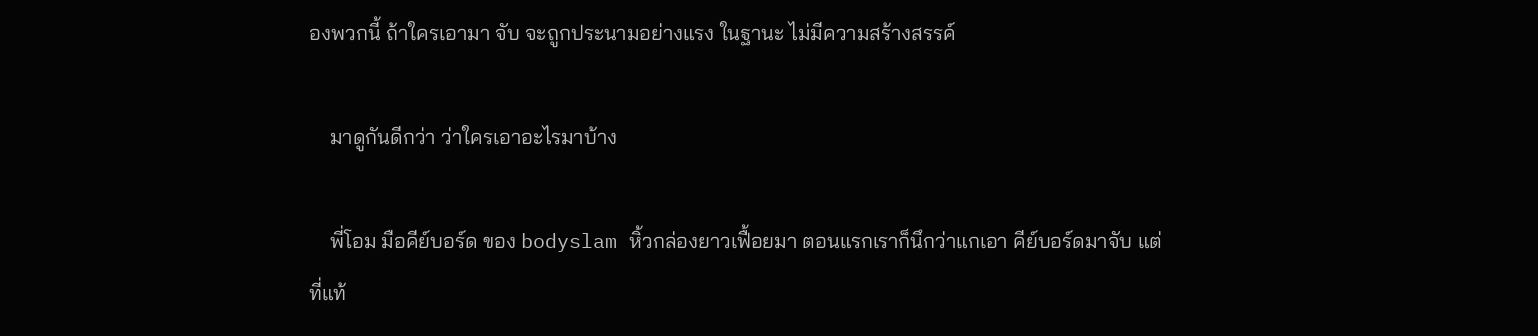องพวกนี้ ถ้าใครเอามา จับ จะถูกประนามอย่างแรง ในฐานะ ไม่มีความสร้างสรรค์

    มาดูกันดีกว่า ว่าใครเอาอะไรมาบ้าง

    พี่โอม มือคีย์บอร์ด ของ bodyslam หิ้วกล่องยาวเฟื้อยมา ตอนแรกเราก็นึกว่าแกเอา คีย์บอร์ดมาจับ แต่ที่แท้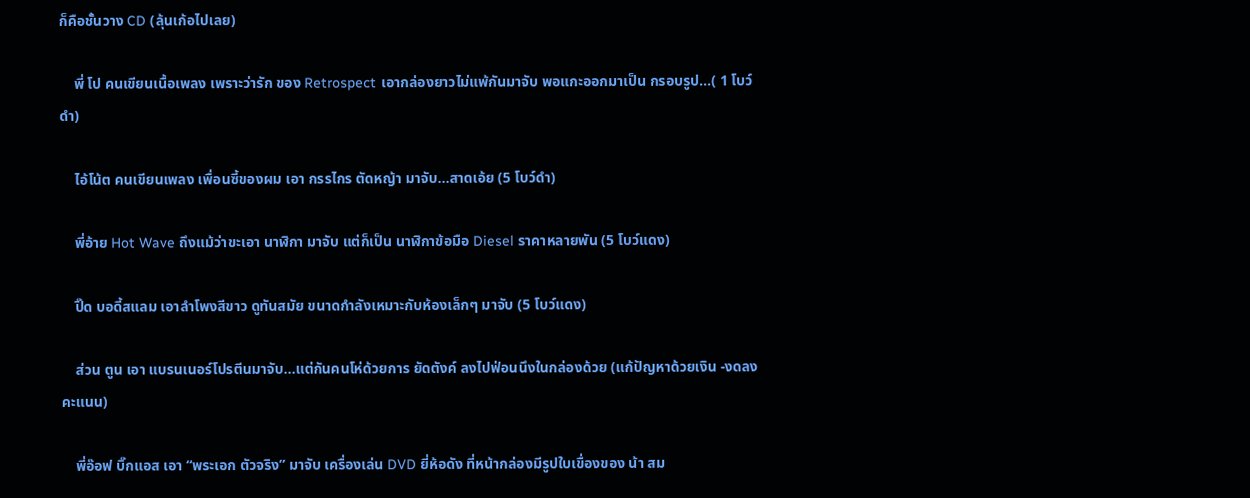ก็คือชั้นวาง CD (ลุ้นเก้อไปเลย)

    พี่ โป คนเขียนเนื้อเพลง เพราะว่ารัก ของ Retrospect เอากล่องยาวไม่แพ้กันมาจับ พอแกะออกมาเป็น กรอบรูป…( 1 โบว์ดำ)

    ไอ้โน้ต คนเขียนเพลง เพื่อนซี้ของผม เอา กรรไกร ตัดหญ้า มาจับ…สาดเอ้ย (5 โบว์ดำ)

    พี่อ้าย Hot Wave ถึงแม้ว่าขะเอา นาฬิกา มาจับ แต่ก็เป็น นาฬิกาข้อมือ Diesel ราคาหลายพัน (5 โบว์แดง)

    ปิ๊ด บอดี้สแลม เอาลำโพงสีขาว ดูทันสมัย ขนาดกำลังเหมาะกับห้องเล็กๆ มาจับ (5 โบว์แดง)

    ส่วน ตูน เอา แบรนเนอร์โปรตีนมาจับ…แต่กันคนโห่ด้วยการ ยัดตังค์ ลงไปฟ่อนนึงในกล่องด้วย (แก้ปัญหาด้วยเงิน -งดลงคะแนน)

    พี่อ๊อฟ บิ๊กแอส เอา “พระเอก ตัวจริง” มาจับ เครื่องเล่น DVD ยี่ห้อดัง ที่หน้ากล่องมีรูปใบเขื่องของ น้า สม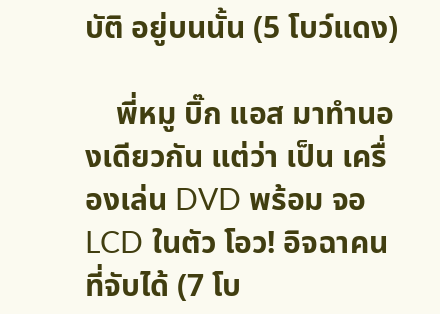บัติ อยู่บนนั้น (5 โบว์แดง)

    พี่หมู บิ๊ก แอส มาทำนองเดียวกัน แต่ว่า เป็น เครื่องเล่น DVD พร้อม จอ LCD ในตัว โอว! อิจฉาคนที่จับได้ (7 โบ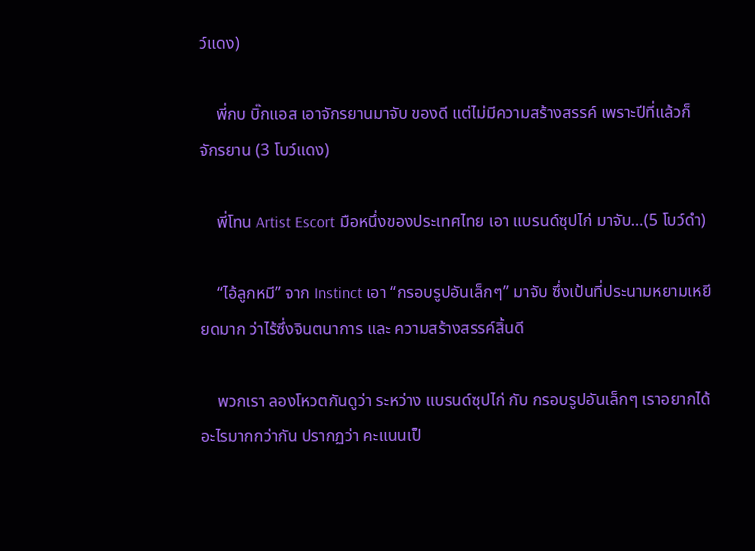ว์แดง)

    พี่กบ บิ๊กแอส เอาจักรยานมาจับ ของดี แต่ไม่มีความสร้างสรรค์ เพราะปีที่แล้วก็ จักรยาน (3 โบว์แดง)

    พี่โทน Artist Escort มือหนึ่งของประเทศไทย เอา แบรนด์ซุปไก่ มาจับ…(5 โบว์ดำ)

    “ไอ้ลูกหมี” จาก Instinct เอา “กรอบรูปอันเล็กๆ” มาจับ ซึ่งเป้นที่ประนามหยามเหยียดมาก ว่าไร้ซึ่งจินตนาการ และ ความสร้างสรรค์สิ้นดี

    พวกเรา ลองโหวตกันดูว่า ระหว่าง แบรนด์ซุปไก่ กับ กรอบรูปอันเล็กๆ เราอยากได้อะไรมากกว่ากัน ปรากฏว่า คะแนนเป็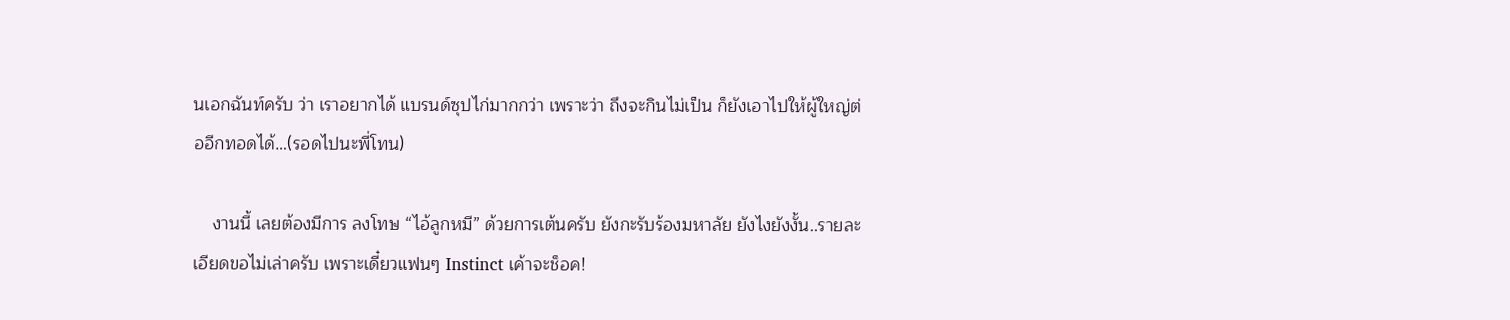นเอกฉันท์ครับ ว่า เราอยากได้ แบรนด์ซุปไก่มากกว่า เพราะว่า ถึงจะกินไม่เป็น ก็ยังเอาไปให้ผู้ใหญ่ต่ออีกทอดได้…(รอดไปนะพี่โทน)

    งานนี้ เลยต้องมีการ ลงโทษ “ไอ้ลูกหมี” ด้วยการเต้นครับ ยังกะรับร้องมหาลัย ยังไงยังงั้น..รายละเอียดขอไม่เล่าครับ เพราะเดี๋ยวแฟนๆ Instinct เค้าจะช็อค!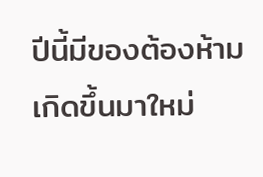ปีนี้มีของต้องห้าม เกิดขึ้นมาใหม่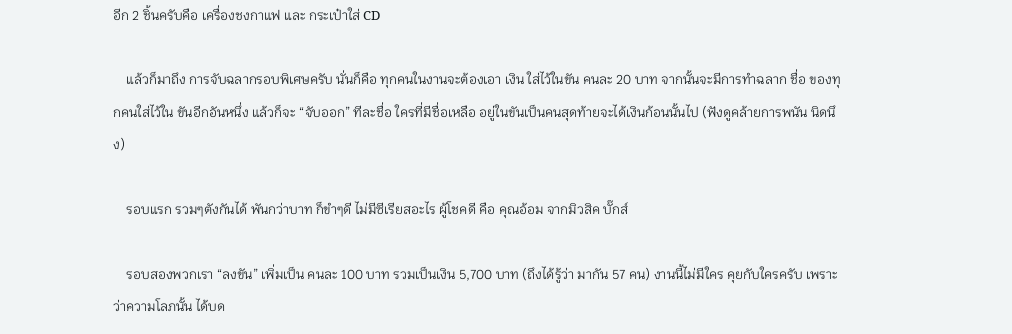อีก 2 ชิ้นครับคือ เครื่องชงกาแฟ และ กระเป๋าใส่ CD

    แล้วก็มาถึง การจับฉลากรอบพิเศษครับ นั่นก็คือ ทุกคนในงานจะต้องเอา เงิน ใส่ไว้ในขัน คนละ 20 บาท จากนั้นจะมีการทำฉลาก ชื่อ ของทุกคนใส่ไว้ใน ขันอีกอันหนึ่ง แล้วก็จะ “จับออก” ทีละชื่อ ใครที่มีชื่อเหลือ อยู่ในขันเป็นคนสุดท้ายจะได้เงินก้อนนั้นไป (ฟังดูคล้ายการพนัน นิดนึง)

    รอบแรก รวมๆตังกันได้ พันกว่าบาท ก็ขำๆดี ไม่มีซีเรียสอะไร ผู้โชคดี คือ คุณอ้อม จากมิวสิค บั๊กส์

    รอบสองพวกเรา “ลงขัน” เพิ่มเป็น คนละ 100 บาท รวมเป็นเงิน 5,700 บาท (ถึงได้รู้ว่า มากัน 57 คน) งานนี้ไม่มีใคร คุยกับใครครับ เพราะว่าความโลภนั้น ได้บด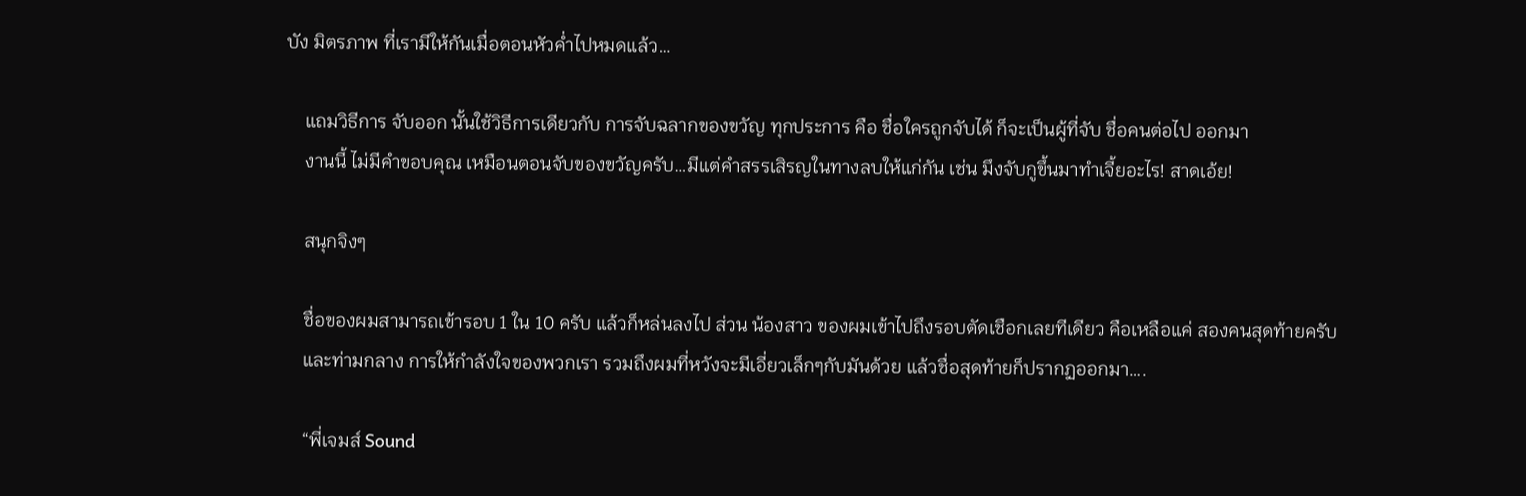บัง มิตรภาพ ที่เรามีให้กันเมื่อตอนหัวค่ำไปหมดแล้ว…

    แถมวิธีการ จับออก นั้นใช้วิธีการเดียวกับ การจับฉลากของขวัญ ทุกประการ คือ ชื่อใครถูกจับได้ ก็จะเป็นผู้ที่จับ ชื่อคนต่อไป ออกมา
    งานนี้ ไม่มีคำขอบคุณ เหมือนตอนจับของขวัญครับ…มีแต่คำสรรเสิรญในทางลบให้แก่กัน เช่น มึงจับกูขึ้นมาทำเจี้ยอะไร! สาดเอ้ย!

    สนุกจิงๆ

    ชื่อของผมสามารถเข้ารอบ 1 ใน 10 ครับ แล้วก็หล่นลงไป ส่วน น้องสาว ของผมเข้าไปถึงรอบตัดเชือกเลยทีเดียว คือเหลือแค่ สองคนสุดท้ายครับ
    และท่ามกลาง การให้กำลังใจของพวกเรา รวมถึงผมที่หวังจะมีเอี่ยวเล็กๆกับมันด้วย แล้วชื่อสุดท้ายก็ปรากฏออกมา….

    “พี่เจมส์ Sound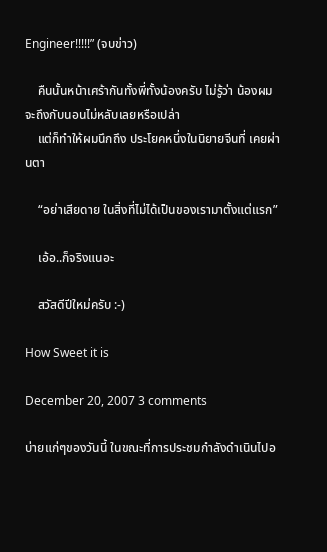Engineer!!!!!” (จบข่าว)

    คืนนั้นหน้าเศร้ากันทั้งพี่ทั้งน้องครับ ไม่รู้ว่า น้องผม จะถึงกับนอนไม่หลับเลยหรือเปล่า
    แต่ก็ทำให้ผมนึกถึง ประโยคหนึ่งในนิยายจีนที่ เคยผ่านตา

    “อย่าเสียดาย ในสิ่งที่ไม่ได้เป็นของเรามาตั้งแต่แรก”

    เอ้อ..ก็จริงแนอะ

    สวัสดีปีใหม่ครับ :-)

How Sweet it is

December 20, 2007 3 comments

บ่ายแก่ๆของวันนี้ ในขณะที่การประชมกำลังดำเนินไปอ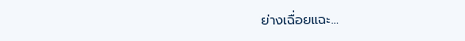ย่างเฉื่อยแฉะ…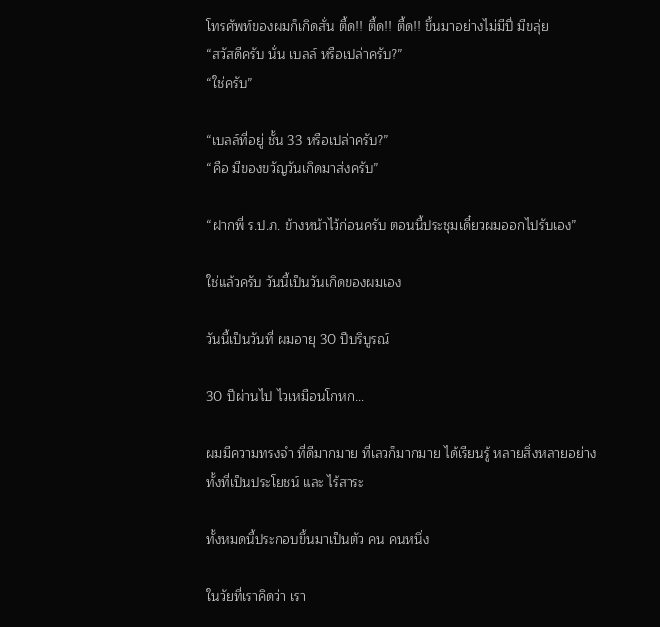โทรศัพท์ของผมก็เกิดสั่น ตื้ด!! ตื้ด!! ตื้ด!! ขึ้นมาอย่างไม่มีปี่ มีขลุ่ย
“สวัสดีครับ นั่น เบลล์ หรือเปล่าครับ?”
“ใช่ครับ”

“เบลล์ที่อยู่ ชั้น 33 หรือเปล่าครับ?”
“คือ มีของขวัญวันเกิดมาส่งครับ”

“ฝากพี่ ร.ป.ภ. ข้างหน้าไว้ก่อนครับ ตอนนี้ประชุมเดี๋ยวผมออกไปรับเอง”

ใช่แล้วครับ วันนี้เป็นวันเกิดของผมเอง

วันนี้เป็นวันที่ ผมอายุ 30 ปีบริบูรณ์

30 ปีผ่านไป ไวเหมือนโกหก…

ผมมีความทรงจำ ที่ดีมากมาย ที่เลวก็มากมาย ได้เรียนรู้ หลายสิ่งหลายอย่าง
ทั้งที่เป็นประโยชน์ และ ไร้สาระ

ทั้งหมดนี้ประกอบขึ้นมาเป็นตัว คน คนหนึ่ง

ในวัยที่เราคิดว่า เรา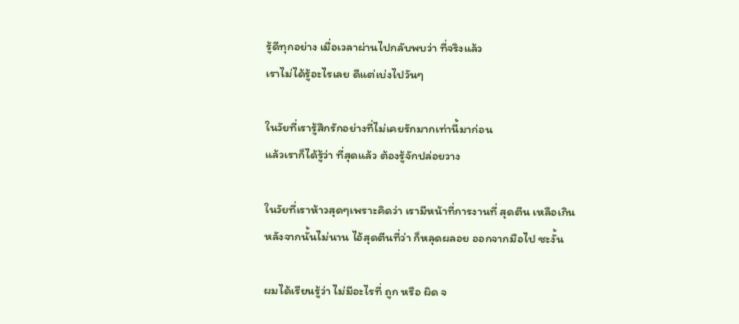รู้ดีทุกอย่าง เมื่อเวลาผ่านไปกลับพบว่า ที่จริงแล้ว
เราไม่ได้รู้อะไรเลย ดีแต่เบ่งไปวันๆ

ในวัยที่เรารู้สึกรักอย่างที่ไม่เคยรักมากเท่านี้มาก่อน
แล้วเราก็ได้รู้ว่า ที่สุดแล้ว ต้องรู้จักปล่อยวาง

ในวัยที่เราห้าวสุดๆเพราะคิดว่า เรามีหน้าที่การงานที่ สุดตีน เหลือเกิน
หลังจากนั้นไม่นาน ไอ้สุดตีนที่ว่า ก็หลุดผลอย ออกจากมือไป ซะงั้น

ผมได้เรียนรู้ว่า ไม่มีอะไรที่ ถูก หรือ ผิด จ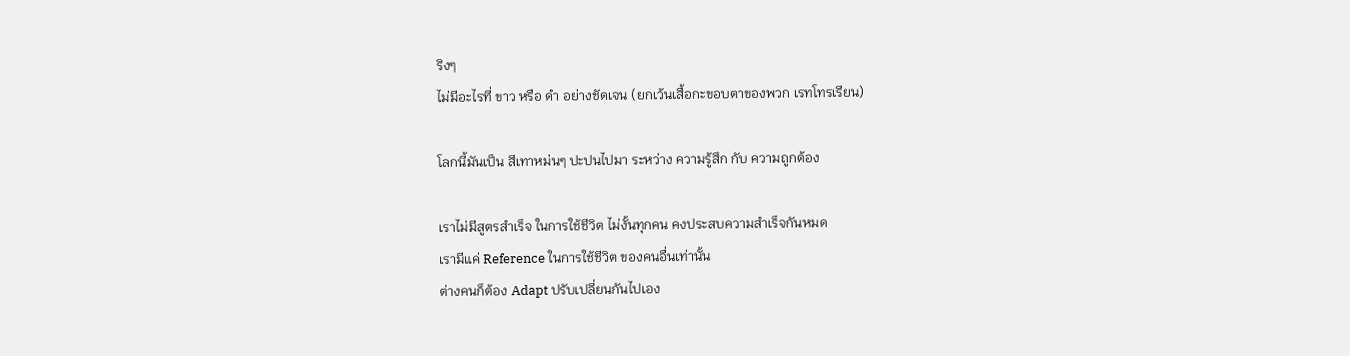ริงๆ
ไม่มีอะไรที่ ขาว หรือ ดำ อย่างชัดเจน (ยกเว้นเสื้อกะขอบตาของพวก เรทโทรเรียน)

โลกนี้มันเป็น สีเทาหม่นๆ ปะปนไปมา ระหว่าง ความรู้สึก กับ ความถูกต้อง

เราไม่มีสูตรสำเร็จ ในการใช้ชีวิต ไม่งั้นทุกคน คงประสบความสำเร็จกันหมด
เรามีแค่ Reference ในการใช้ชีวิต ของคนอื่นเท่านั้น
ต่างคนก็ต้อง Adapt ปรับเปลี่ยนกันไปเอง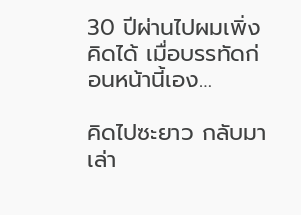30 ปีผ่านไปผมเพิ่งคิดได้ เมื่อบรรทัดก่อนหน้านี้เอง…

คิดไปซะยาว กลับมาเล่า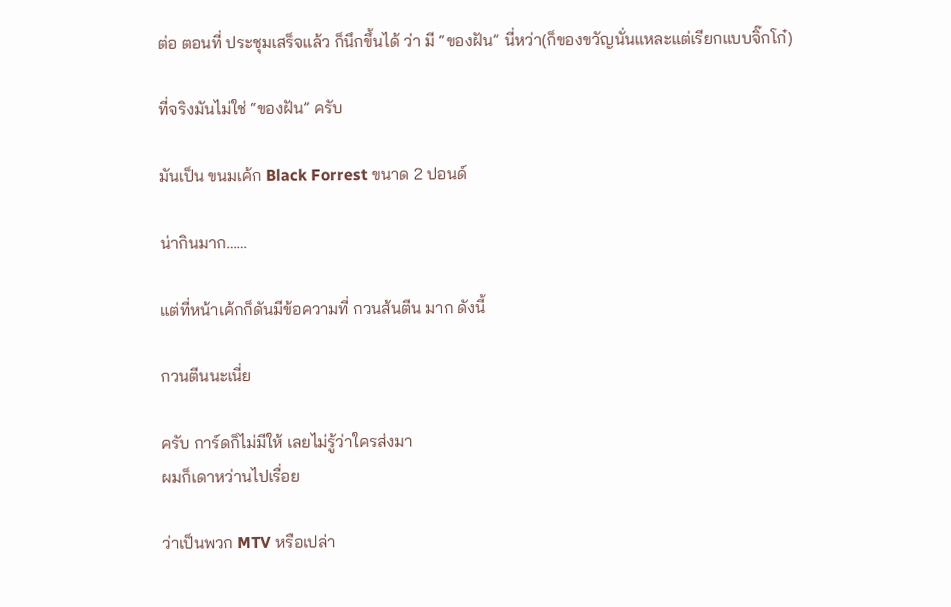ต่อ ตอนที่ ประชุมเสร็จแล้ว ก็นึกขึ้นได้ ว่า มี “ของฝัน” นี่หว่า(ก็ของขวัญนั่นแหละแต่เรียกแบบจิ๊กโก๋)

ที่จริงมันไม่ใช่ “ของฝัน” ครับ

มันเป็น ขนมเค้ก Black Forrest ขนาด 2 ปอนด์

น่ากินมาก……

แต่ที่หน้าเค้กก็ดันมีข้อความที่ กวนส้นตีน มาก ดังนี้

กวนตีนนะเนี่ย

ครับ การ์ดก็ไม่มีให้ เลยไม่รู้ว่าใครส่งมา
ผมก็เดาหว่านไปเรื่อย

ว่าเป็นพวก MTV หรือเปล่า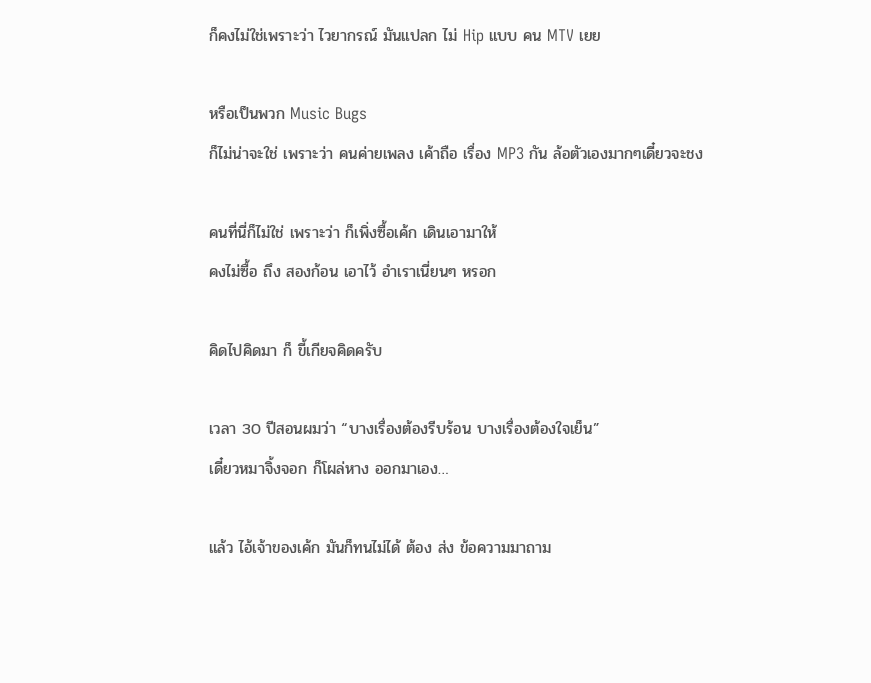ก็คงไม่ใช่เพราะว่า ไวยากรณ์ มันแปลก ไม่ Hip แบบ คน MTV เยย

หรือเป็นพวก Music Bugs
ก็ไม่น่าจะใช่ เพราะว่า คนค่ายเพลง เค้าถือ เรื่อง MP3 กัน ล้อตัวเองมากๆเดี๋ยวจะชง

คนที่นี่ก็ไม่ใช่ เพราะว่า ก็เพิ่งซื้อเค้ก เดินเอามาให้
คงไม่ซื้อ ถึง สองก้อน เอาไว้ อำเราเนี่ยนๆ หรอก

คิดไปคิดมา ก็ ขี้เกียจคิดครับ

เวลา 30 ปีสอนผมว่า “บางเรื่องต้องรีบร้อน บางเรื่องต้องใจเย็น”
เดี๋ยวหมาจิ้งจอก ก็โผล่หาง ออกมาเอง…

แล้ว ไอ้เจ้าของเค้ก มันก็ทนไม่ได้ ต้อง ส่ง ข้อความมาถาม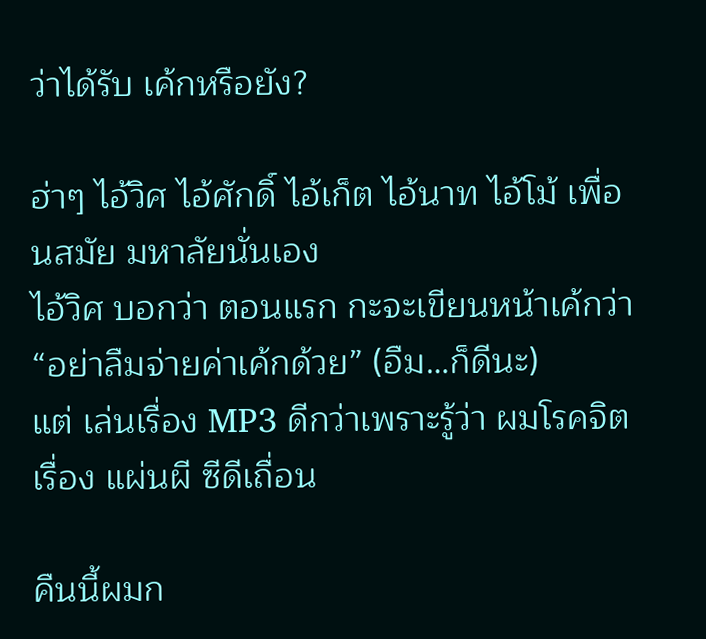ว่าได้รับ เค้กหรือยัง?

ฮ่าๆ ไอ้วิศ ไอ้ศักดิ์ ไอ้เก็ต ไอ้นาท ไอ้โม้ เพื่อนสมัย มหาลัยนั่นเอง
ไอ้วิศ บอกว่า ตอนแรก กะจะเขียนหน้าเค้กว่า “อย่าลืมจ่ายค่าเค้กด้วย” (อืม…ก็ดีนะ)
แต่ เล่นเรื่อง MP3 ดีกว่าเพราะรู้ว่า ผมโรคจิตเรื่อง แผ่นผี ซีดีเถื่อน

คืนนี้ผมก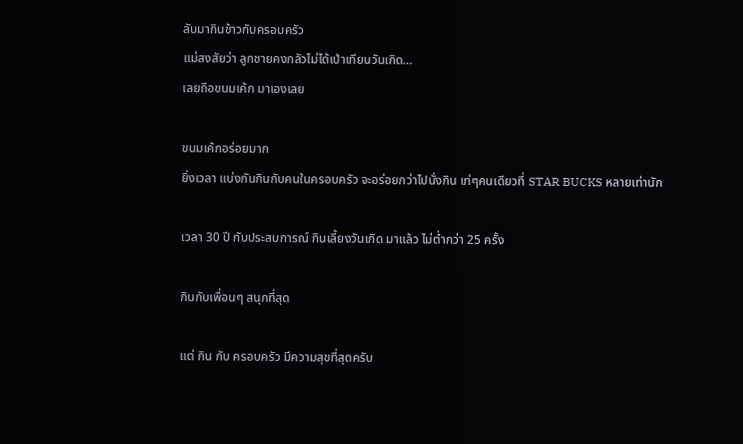ลับมากินข้าวกับครอบครัว
แม่สงสัยว่า ลูกชายคงกลัวไม่ได้เป่าเทียนวันเกิด…
เลยถึอขนมเค้ก มาเองเลย

ขนมเค้กอร่อยมาก
ยิ่งเวลา แบ่งกันกินกับคนในครอบครัว จะอร่อยกว่าไปนั่งกิน เท่ๆคนเดียวที่ STAR BUCKS หลายเท่านัก

เวลา 30 ปี กับประสบการณ์ กินเลี้ยงวันเกิด มาแล้ว ไม่ต่ำกว่า 25 ครั้ง

กินกับเพื่อนๆ สนุกที่สุด

แต่ กิน กับ ครอบครัว มีความสุขที่สุดครับ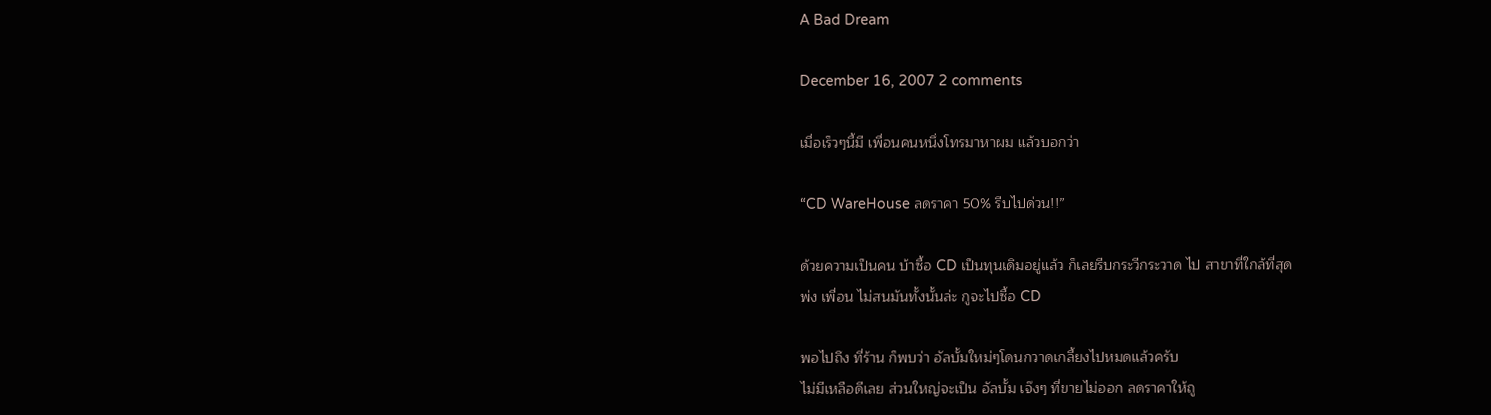A Bad Dream

December 16, 2007 2 comments

เมื่อเร็วๆนี้มี เพื่อนคนหนึ่งโทรมาหาผม แล้วบอกว่า

“CD WareHouse ลดราคา 50% รีบไปด่วน!!”

ด้วยความเป็นคน บ้าซื้อ CD เป็นทุนเดิมอยู่แล้ว ก็เลยรีบกระวีกระวาด ไป สาขาที่ใกล้ที่สุด
พ่ง เพื่อน ไม่สนมันทั้งนั้นล่ะ กูจะไปซื้อ CD

พอไปถึง ที่ร้าน ก็พบว่า อัลบั้มใหม่ๆโดนกวาดเกลี้ยงไปหมดแล้วครับ
ไม่มีเหลือดีเลย ส่วนใหญ่จะเป็น อัลบั้ม เจ๊งๆ ที่ขายไม่ออก ลดราคาให้ถู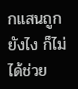กแสนถูกยังไง ก็ไม่ได้ช่วย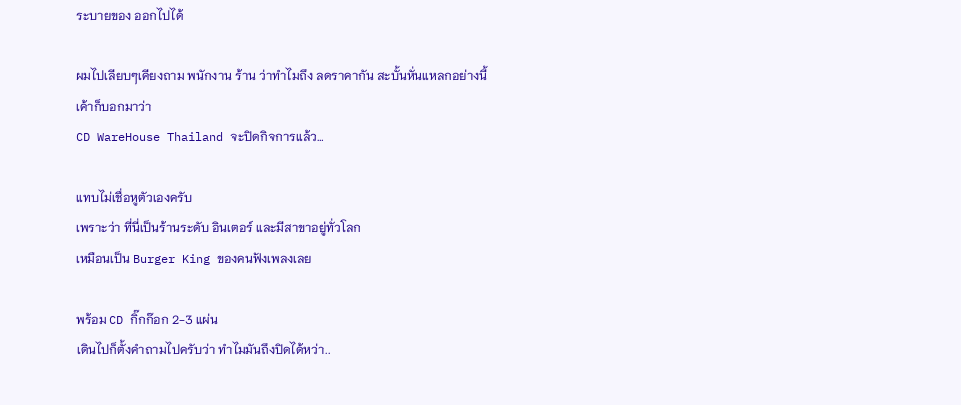ระบายของ ออกไปได้

ผมไปเลียบๆเคียงถาม พนักงาน ร้าน ว่าทำไมถึง ลดราคากัน สะบั้นหั่นแหลกอย่างนี้
เค้าก็บอกมาว่า
CD WareHouse Thailand จะปิดกิจการแล้ว…

แทบไม่เชื่อหูตัวเองครับ
เพราะว่า ที่นี่เป็นร้านระดับ อินเตอร์ และมีสาขาอยู่ทั่วโลก
เหมือนเป็น Burger King ของคนฟังเพลงเลย

พร้อม CD กิ๊กก๊อก 2-3 แผ่น
เดินไปก็ตั้งคำถามไปครับว่า ทำไมมันถึงปิดได้หว่า..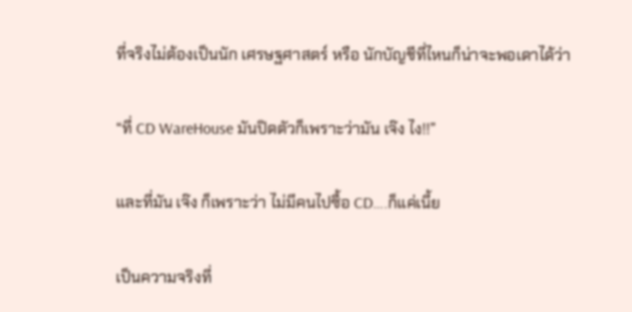ที่จริงไม่ต้องเป็นนัก เศรษฐศาสตร์ หรือ นักบัญชีที่ไหนก็น่าจะพอเดาได้ว่า

“ที่ CD WareHouse มันปิดตัวก็เพราะว่ามัน เจ๊ง ไง!!”

และที่มัน เจ๊ง ก็เพราะว่า ไม่มีคนไปซื้อ CD….ก็แค่เนี้ย

เป็นความจริงที่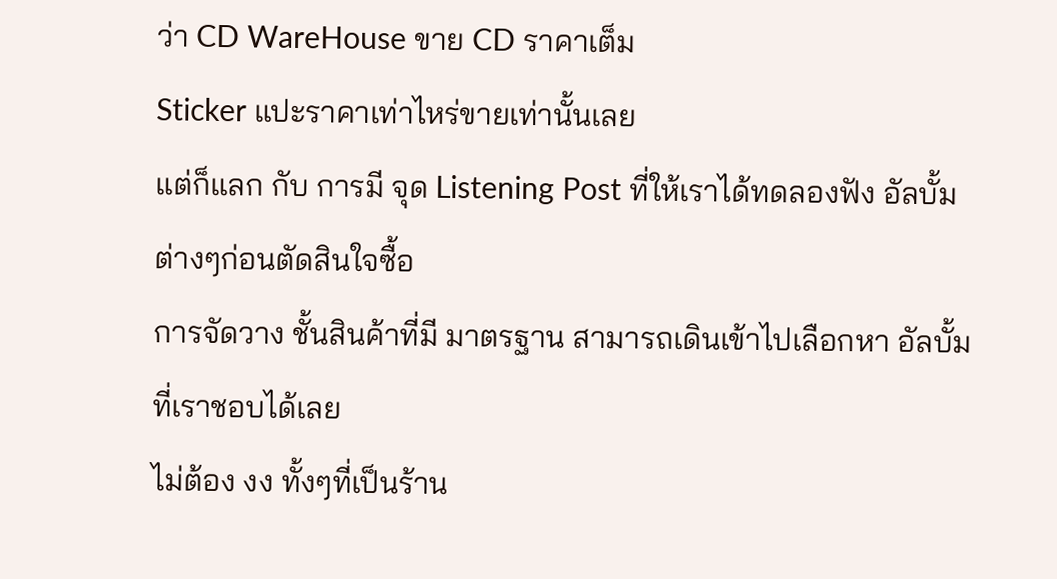ว่า CD WareHouse ขาย CD ราคาเต็ม
Sticker แปะราคาเท่าไหร่ขายเท่านั้นเลย
แต่ก็แลก กับ การมี จุด Listening Post ที่ให้เราได้ทดลองฟัง อัลบั้ม ต่างๆก่อนตัดสินใจซื้อ
การจัดวาง ชั้นสินค้าที่มี มาตรฐาน สามารถเดินเข้าไปเลือกหา อัลบั้ม ที่เราชอบได้เลย
ไม่ต้อง งง ทั้งๆที่เป็นร้าน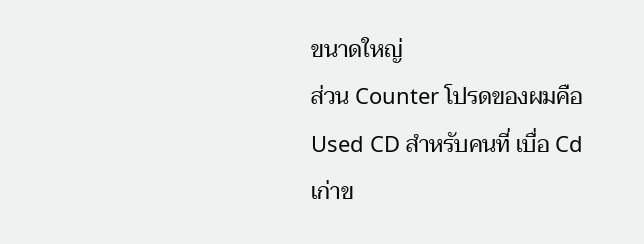ขนาดใหญ่
ส่วน Counter โปรดของผมคือ Used CD สำหรับคนที่ เบื่อ Cd เก่าข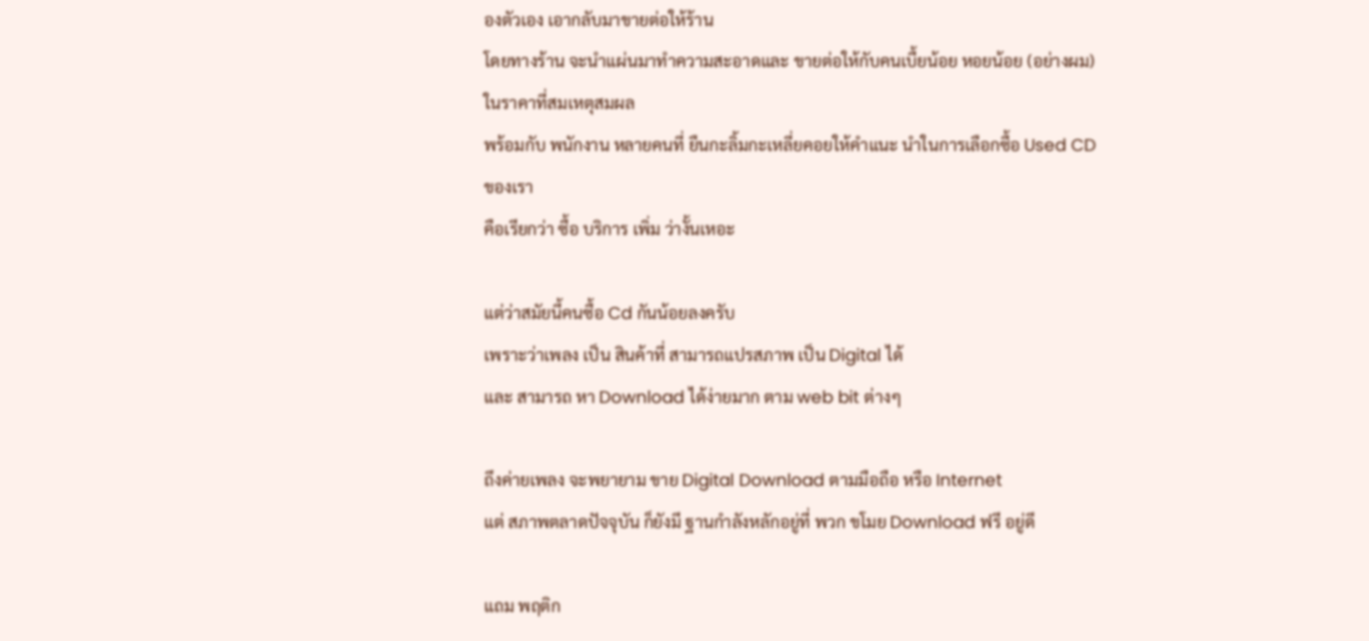องตัวเอง เอากลับมาขายต่อให้ร้าน
โดยทางร้าน จะนำแผ่นมาทำความสะอาดและ ขายต่อให้กับคนเบื้ยน้อย หอยน้อย (อย่างผม)ในราคาที่สมเหตุสมผล
พร้อมกับ พนักงาน หลายคนที่ ยืนกะลิ้มกะเหลี่ยคอยให้คำแนะ นำในการเลือกซื้อ Used CD ของเรา
คือเรียกว่า ซื้อ บริการ เพิ่ม ว่างั้นเหอะ

แต่ว่าสมัยนี้คนซื้อ Cd กันน้อยลงครับ
เพราะว่าเพลง เป็น สินค้าที่ สามารถแปรสภาพ เป็น Digital ได้
และ สามารถ หา Download ได้ง่ายมาก ตาม web bit ต่างๆ

ถึงค่ายเพลง จะพยายาม ขาย Digital Download ตามมือถือ หรือ Internet
แต่ สภาพตลาดปัจจุบัน ก็ยังมี ฐานกำลังหลักอยู่ที่ พวก ขโมย Download ฟรี อยู่ดี

แถม พฤติก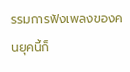รรมการฟังเพลงของคนยุคนี้ก็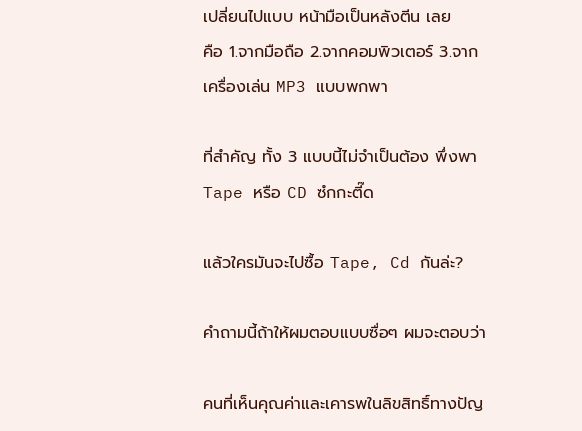เปลี่ยนไปแบบ หน้ามือเป็นหลังตีน เลย
คือ 1.จากมือถือ 2.จากคอมพิวเตอร์ 3.จาก เครื่องเล่น MP3 แบบพกพา

ที่สำคัญ ทั้ง 3 แบบนี้ไม่จำเป็นต้อง พึ่งพา Tape หรือ CD ซํกกะตี๊ด

แล้วใครมันจะไปซื้อ Tape, Cd กันล่ะ?

คำถามนี้ถ้าให้ผมตอบแบบซื่อๆ ผมจะตอบว่า

คนที่เห็นคุณค่าและเคารพในลิขสิทธิ์ทางปัญ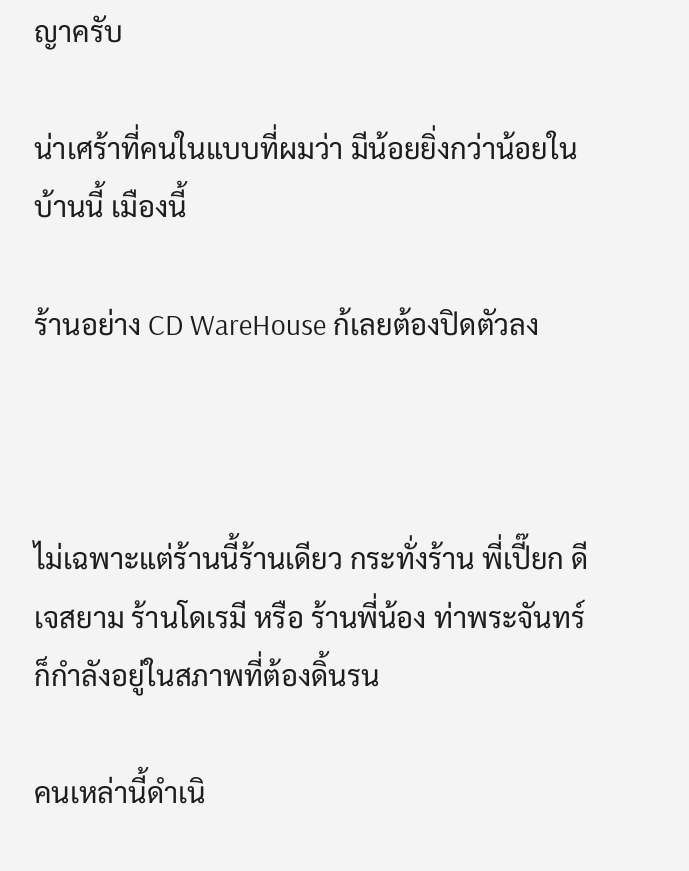ญาครับ

น่าเศร้าที่คนในแบบที่ผมว่า มีน้อยยิ่งกว่าน้อยในบ้านนี้ เมืองนี้

ร้านอย่าง CD WareHouse ก้เลยต้องปิดตัวลง



ไม่เฉพาะแต่ร้านนี้ร้านเดียว กระทั่งร้าน พี่เปี๊ยก ดีเจสยาม ร้านโดเรมี หรือ ร้านพี่น้อง ท่าพระจันทร์
ก็กำลังอยู่ในสภาพที่ต้องดิ้นรน

คนเหล่านี้ดำเนิ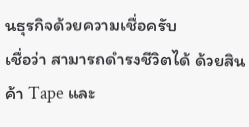นธุรกิจด้วยความเชื่อครับ
เชื่อว่า สามารถดำรงชีวิตได้ ด้วยสินค้า Tape และ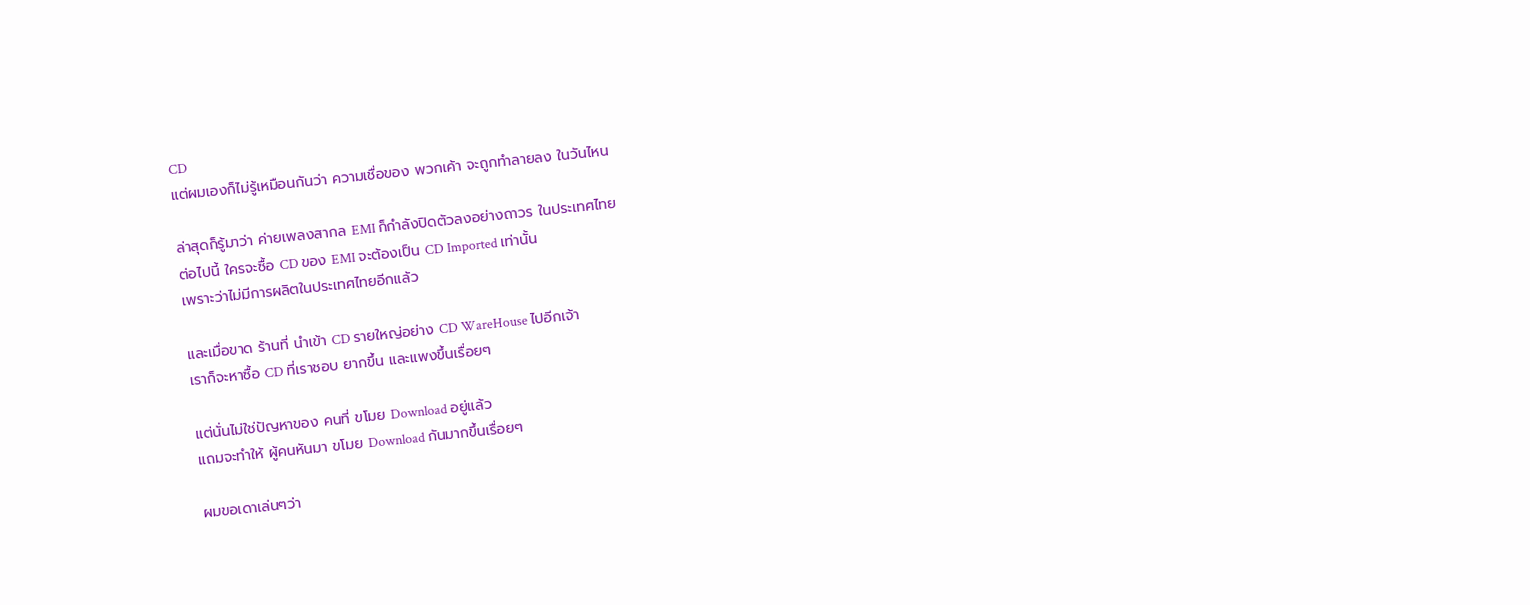CD
แต่ผมเองก็ไม่รู้เหมือนกันว่า ความเชื่อของ พวกเค้า จะถูกทำลายลง ในวันไหน

ล่าสุดก็รู้มาว่า ค่ายเพลงสากล EMI ก็กำลังปิดตัวลงอย่างถาวร ในประเทศไทย
ต่อไปนี้ ใครจะซื้อ CD ของ EMI จะต้องเป็น CD Imported เท่านั้น
เพราะว่าไม่มีการผลิตในประเทศไทยอีกแล้ว

และเมื่อขาด ร้านที่ นำเข้า CD รายใหญ่อย่าง CD WareHouse ไปอีกเจ้า
เราก็จะหาซื้อ CD ที่เราชอบ ยากขึ้น และแพงขึ้นเรื่อยๆ

แต่นั่นไม่ใช่ปัญหาของ คนที่ ขโมย Download อยู่แล้ว
แถมจะทำให้ ผู้คนหันมา ขโมย Download กันมากขึ้นเรื่อยๆ

ผมขอเดาเล่นๆว่า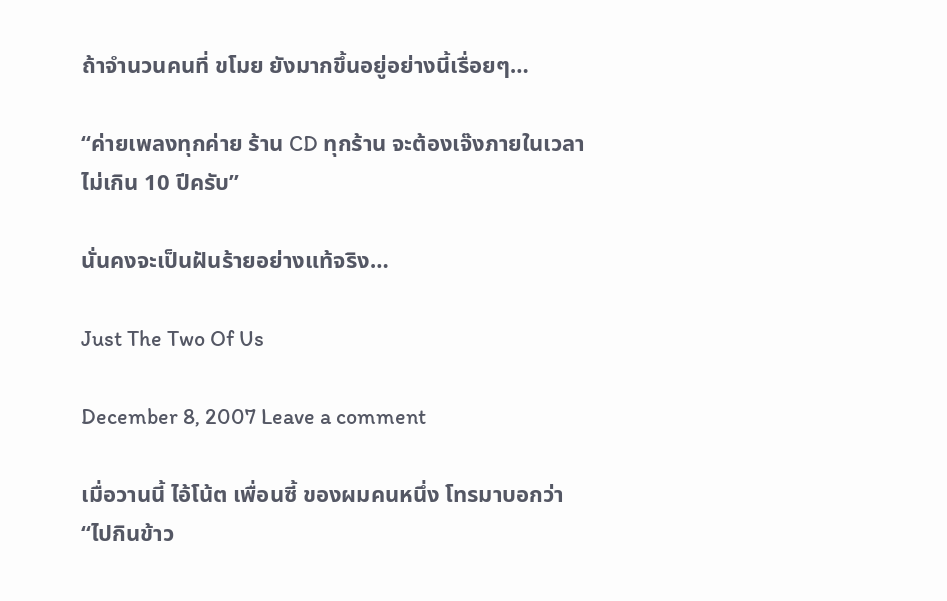ถ้าจำนวนคนที่ ขโมย ยังมากขึ้นอยู่อย่างนี้เรื่อยๆ…

“ค่ายเพลงทุกค่าย ร้าน CD ทุกร้าน จะต้องเจ๊งภายในเวลา ไม่เกิน 10 ปีครับ”

นั่นคงจะเป็นฝันร้ายอย่างแท้จริง…

Just The Two Of Us

December 8, 2007 Leave a comment

เมื่อวานนี้ ไอ้โน้ต เพื่อนซี้ ของผมคนหนึ่ง โทรมาบอกว่า
“ไปกินข้าว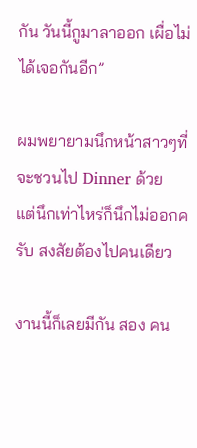กัน วันนี้กูมาลาออก เผื่อไม่ได้เจอกันอีก”

ผมพยายามนึกหน้าสาวๆที่จะชวนไป Dinner ด้วย
แต่นึกเท่าไหร่ก็นึกไม่ออกครับ สงสัยต้องไปคนเดียว

งานนี้ก็เลยมีกัน สอง คน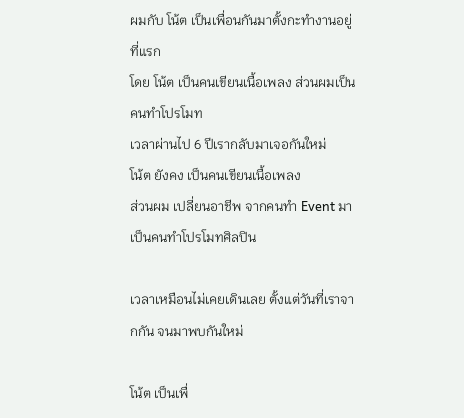ผมกับ โน้ต เป็นเพื่อนกันมาตั้งกะทำงานอยู่ที่แรก
โดย โน้ต เป็นคนเขียนเนื้อเพลง ส่วนผมเป็นคนทำโปรโมท
เวลาผ่านไป 6 ปีเรากลับมาเจอกันใหม่
โน้ต ยังคง เป็นคนเขียนเนื้อเพลง
ส่วนผม เปลี่ยนอาชีพ จากคนทำ Event มาเป็นคนทำโปรโมทศิลปิน

เวลาเหมือนไม่เคยเดินเลย ตั้งแต่วันที่เราจากกัน จนมาพบกันใหม่

โน้ต เป็นเพื่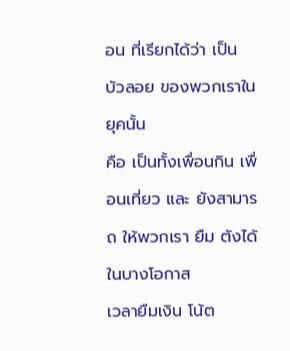อน ที่เรียกได้ว่า เป็น บัวลอย ของพวกเราในยุคนั้น
คือ เป็นทั้งเพื่อนกิน เพื่อนเที่ยว และ ยังสามารถ ให้พวกเรา ยืม ตังได้ในบางโอกาส
เวลายืมเงิน โน้ต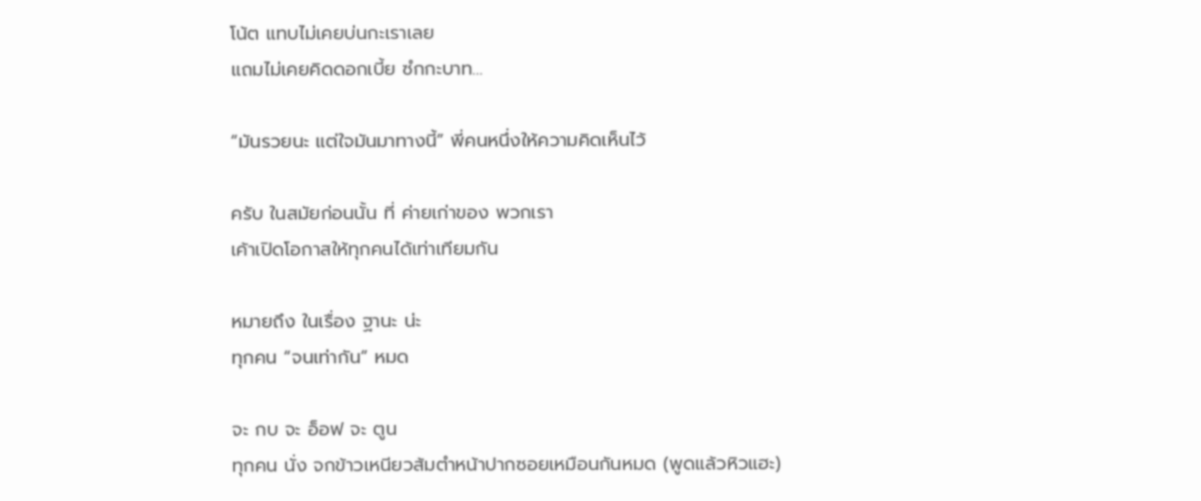โน้ต แทบไม่เคยบ่นกะเราเลย
แถมไม่เคยคิดดอกเบี้ย ซํกกะบาท…

“มันรวยนะ แต่ใจมันมาทางนี้” พี่คนหนึ่งให้ความคิดเห็นไว้

ครับ ในสมัยก่อนนั้น ที่ ค่ายเก่าของ พวกเรา
เค้าเปิดโอกาสให้ทุกคนได้เท่าเทียมกัน

หมายถึง ในเรื่อง ฐานะ น่ะ
ทุกคน “จนเท่ากัน” หมด

จะ กบ จะ อ็อฟ จะ ตูน
ทุกคน นั่ง จกข้าวเหนียวส้มตำหน้าปากซอยเหมือนกันหมด (พูดแล้วหิวแฮะ)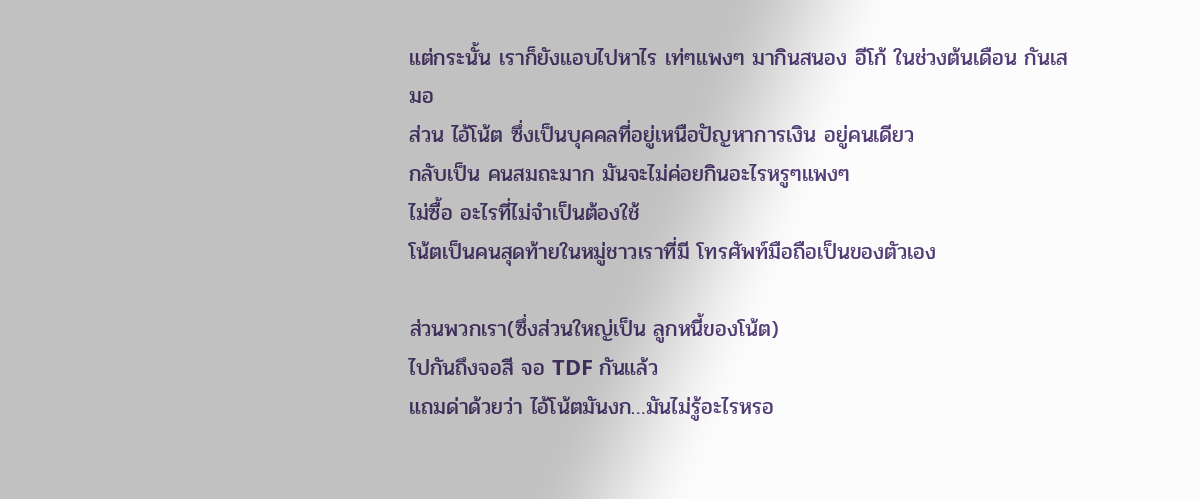แต่กระนั้น เราก็ยังแอบไปหาไร เท่ๆแพงๆ มากินสนอง อีโก้ ในช่วงต้นเดือน กันเสมอ
ส่วน ไอ้โน้ต ซึ่งเป็นบุคคลที่อยู่เหนือปัญหาการเงิน อยู่คนเดียว
กลับเป็น คนสมถะมาก มันจะไม่ค่อยกินอะไรหรูๆแพงๆ
ไม่ซื้อ อะไรที่ไม่จำเป็นต้องใช้
โน้ตเป็นคนสุดท้ายในหมู่ชาวเราที่มี โทรศัพท์มือถือเป็นของตัวเอง

ส่วนพวกเรา(ซึ่งส่วนใหญ่เป็น ลูกหนี้ของโน้ต)
ไปกันถึงจอสี จอ TDF กันแล้ว
แถมด่าด้วยว่า ไอ้โน้ตมันงก…มันไม่รู้อะไรหรอ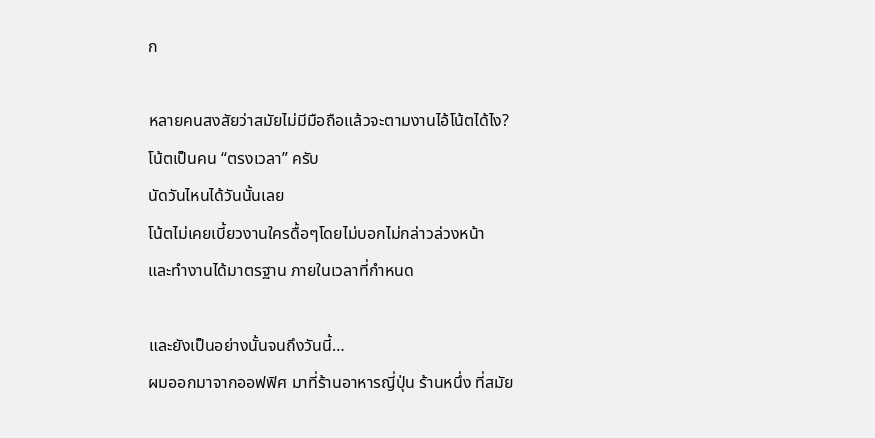ก

หลายคนสงสัยว่าสมัยไม่มีมือถือแล้วจะตามงานไอ้โน้ตได้ไง?
โน้ตเป็นคน “ตรงเวลา” ครับ
นัดวันไหนได้วันนั้นเลย
โน้ตไม่เคยเบี้ยวงานใครดื้อๆโดยไม่บอกไม่กล่าวล่วงหน้า
และทำงานได้มาตรฐาน ภายในเวลาที่กำหนด

และยังเป็นอย่างนั้นจนถึงวันนี้…
ผมออกมาจากออฟฟิศ มาที่ร้านอาหารญี่ปุ่น ร้านหนึ่ง ที่สมัย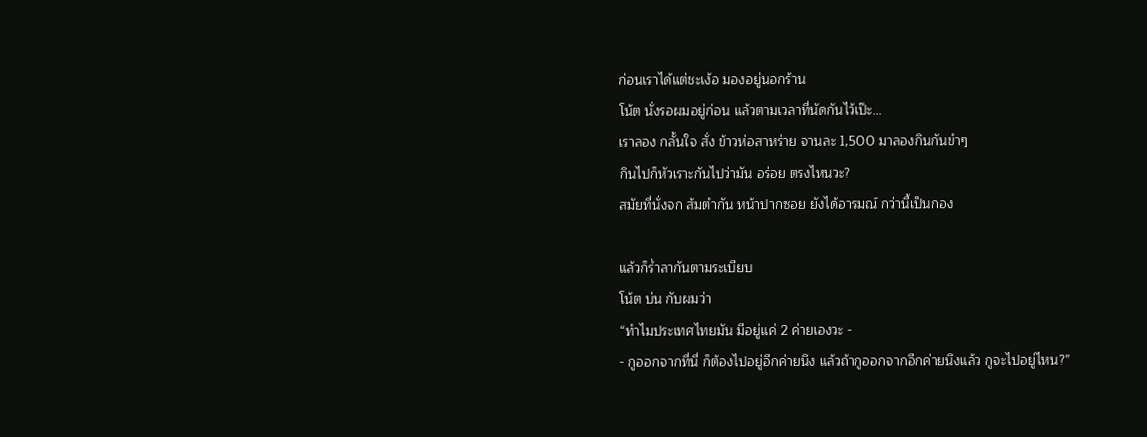ก่อนเราได้แต่ชะเง้อ มองอยู่นอกร้าน
โน้ต นั่งรอผมอยู่ก่อน แล้วตามเวลาที่นัดกันไว้เป๊ะ…
เราลอง กลั้นใจ สั่ง ข้าวห่อสาหร่าย จานละ 1,500 มาลองกินกันขำๆ
กินไปก็หัวเราะกันไปว่ามัน อร่อย ตรงไหนวะ?
สมัยที่นั่งจก ส้มตำกัน หน้าปากซอย ยังได้อารมณ์ กว่านี้เป็นกอง

แล้วก็ร่ำลากันตามระเบียบ
โน้ต บ่น กับผมว่า
“ทำไมประเทศไทยมัน มีอยู่แค่ 2 ค่ายเองวะ -
- กูออกจากที่นี่ ก็ต้องไปอยู่อีกค่ายนึง แล้วถ้ากูออกจากอีกค่ายนึงแล้ว กูจะไปอยู่ไหน?”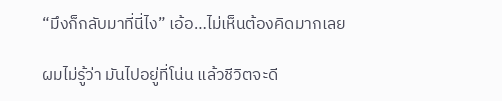“มึงก็กลับมาที่นี่ไง” เอ้อ…ไม่เห็นต้องคิดมากเลย

ผมไม่รู้ว่า มันไปอยู่ที่โน่น แล้วชีวิตจะดี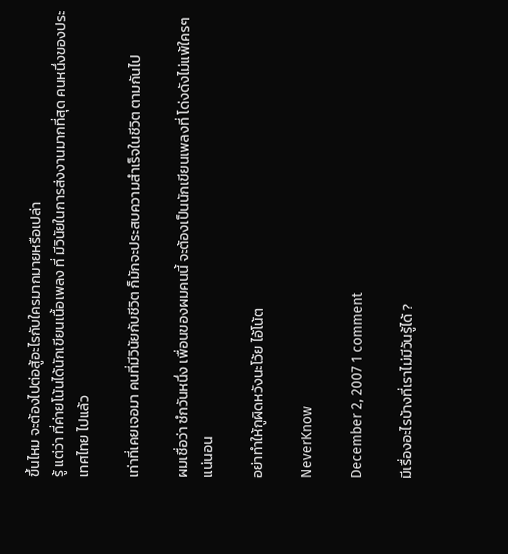ขึ้นไหม จะต้องไปต่อสู้อะไรกับใครมากมายหรือเปล่า
รู้ แต่ว่า ที่ค่ายโน้นได้นักเขียนเนื้อเพลง ที่ มีวินัยในการส่งงานมากที่สุด คนหนึ่งของประเทศไทย ไปแล้ว

เท่าที่เคยเจอมา คนที่มีวินัยกับชีวิต ก็มักจะประสบความสำเร็จในชีวิต ตามกันไป

ผมเชื่อว่า ซํกวันหนึ่ง เพื่อนของผมคนนี้ จะต้องเป็นนักเขียนเพลงที่ โด่งดังไม่แพ้ใครๆ แน่นอน

อย่าทำให้กูผิดหวังนะโว้ย ไอ้โน้ต

NeverKnow

December 2, 2007 1 comment

มีเรื่องอะไรบ้างที่เราไม่มีวันรู้ได้ ?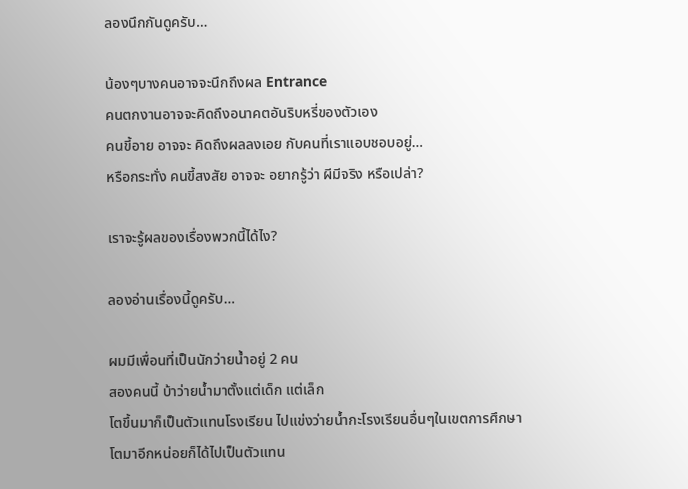ลองนึกกันดูครับ…

น้องๆบางคนอาจจะนึกถึงผล Entrance
คนตกงานอาจจะคิดถึงอนาคตอันริบหรี่ของตัวเอง
คนขี้อาย อาจจะ คิดถึงผลลงเอย กับคนที่เราแอบชอบอยู่…
หรือกระทั่ง คนขี้สงสัย อาจจะ อยากรู้ว่า ผีมีจริง หรือเปล่า?

เราจะรู้ผลของเรื่องพวกนี้ได้ไง?

ลองอ่านเรื่องนี้ดูครับ…

ผมมีเพื่อนที่เป็นนักว่ายน้ำอยู่ 2 คน
สองคนนี้ บ้าว่ายน้ำมาตั้งแต่เด็ก แต่เล็ก
โตขึ้นมาก็เป็นตัวแทนโรงเรียน ไปแข่งว่ายน้ำกะโรงเรียนอื่นๆในเขตการศึกษา
โตมาอีกหน่อยก็ได้ไปเป็นตัวแทน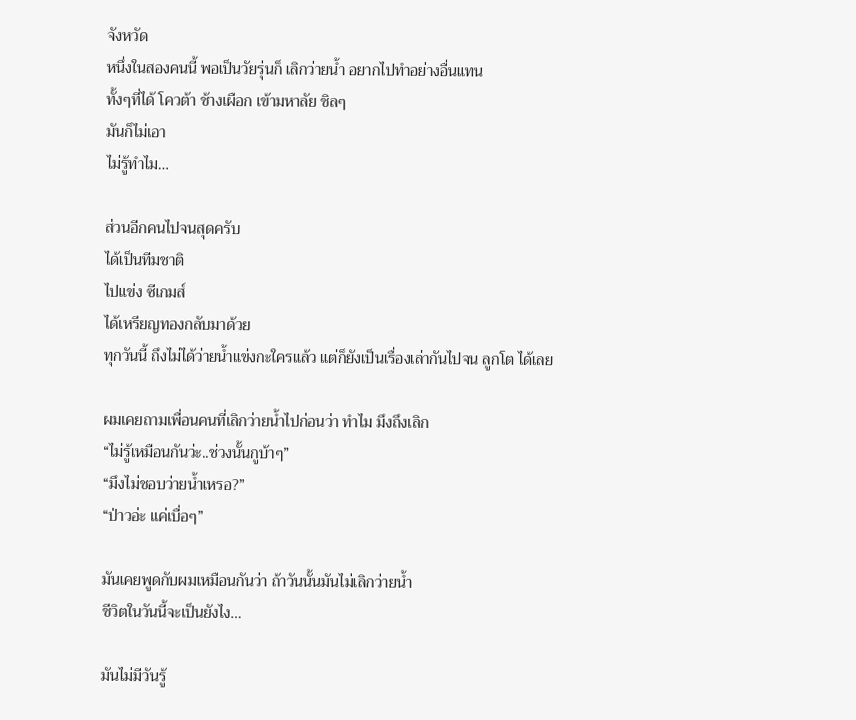จังหวัด
หนึ่งในสองคนนี้ พอเป็นวัยรุ่นก็ เลิกว่ายน้ำ อยากไปทำอย่างอื่นแทน
ทั้งๆที่ได้ โควต้า ช้างเผือก เข้ามหาลัย ชิลๆ
มันก็ไม่เอา
ไม่รู้ทำไม…

ส่วนอีกคนไปจนสุดครับ
ได้เป็นทีมชาติ
ไปแข่ง ซีเกมส์
ได้เหรียญทองกลับมาด้วย
ทุกวันนี้ ถึงไม่ได้ว่ายน้ำแข่งกะใครแล้ว แต่ก็ยังเป็นเรื่องเล่ากันไปจน ลูกโต ได้เลย

ผมเคยถามเพื่อนคนที่เลิกว่ายน้ำไปก่อนว่า ทำไม มึงถึงเลิก
“ไม่รู้เหมือนกันว่ะ..ช่วงนั้นกูบ้าๆ”
“มึงไม่ชอบว่ายน้ำเหรอ?”
“ป่าวอ่ะ แค่เบื่อๆ”

มันเคยพูดกับผมเหมือนกันว่า ถ้าวันนั้นมันไม่เลิกว่ายน้ำ
ชีวิตในวันนี้จะเป็นยังไง…

มันไม่มีวันรู้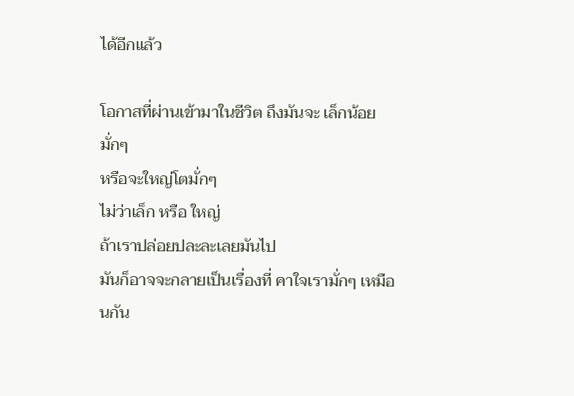ได้อีกแล้ว

โอกาสที่ผ่านเข้ามาในชีวิต ถึงมันจะ เล็กน้อยมั่กๆ
หรือจะใหญ่โตมั่กๆ
ไม่ว่าเล็ก หรือ ใหญ่
ถ้าเราปล่อยปละละเลยมันไป
มันก็อาจจะกลายเป็นเรื่องที่ คาใจเรามั่กๆ เหมือนกัน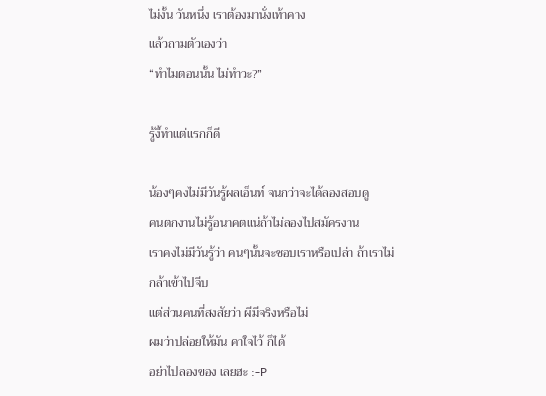ไม่งั้น วันหนึ่ง เราต้องมานั่งเท้าคาง
แล้วถามตัวเองว่า
“ทำไมตอนนั้น ไม่ทำวะ?”

รู้งี้ทำแต่แรกก็ดี

น้องๆคงไม่มีวันรู้ผลเอ็นท์ จนกว่าจะได้ลองสอบดู
คนตกงานไม่รู้อนาคตแน่ถ้าไม่ลองไปสมัครงาน
เราคงไม่มีวันรู้ว่า คนๆนั้นจะชอบเราหรือเปล่า ถ้าเราไม่กล้าเข้าไปจีบ
แต่ส่วนคนที่สงสัยว่า ผีมีจริงหรือไม่
ผมว่าปล่อยให้มัน คาใจไว้ ก็ได้
อย่าไปลองของ เลยฮะ :-P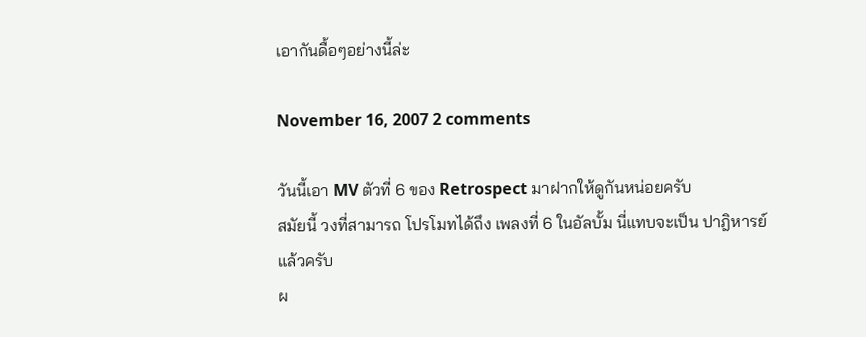เอากันดื้อๆอย่างนี้ล่ะ

November 16, 2007 2 comments

วันนี้เอา MV ตัวที่ 6 ของ Retrospect มาฝากให้ดูกันหน่อยครับ
สมัยนี้ วงที่สามารถ โปรโมทได้ถึง เพลงที่ 6 ในอัลบั้ม นี่แทบจะเป็น ปาฎิหารย์ แล้วครับ
ผ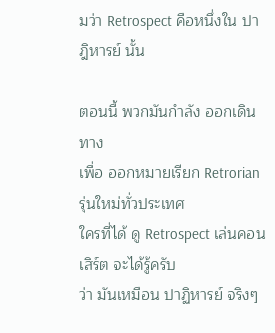มว่า Retrospect คือหนึ่งใน ปาฎิหารย์ นั้น

ตอนนี้ พวกมันกำลัง ออกเดินทาง
เพื่อ ออกหมายเรียก Retrorian รุ่นใหม่ทั่วประเทศ
ใครที่ได้ ดู Retrospect เล่นคอนเสิร์ต จะได้รู้ครับ
ว่า มันเหมือน ปาฏิหารย์ จริงๆ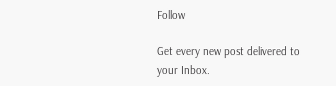Follow

Get every new post delivered to your Inbox.